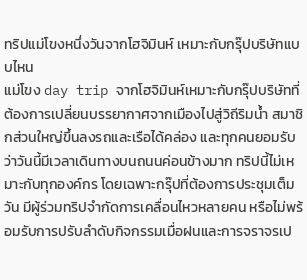ทริปแม่โขงหนึ่งวันจากโฮจิมินห์ เหมาะกับกรุ๊ปบริษัทแบบไหน
แม่โขง day trip จากโฮจิมินห์เหมาะกับกรุ๊ปบริษัทที่ต้องการเปลี่ยนบรรยากาศจากเมืองไปสู่วิถีริมน้ำ สมาชิกส่วนใหญ่ขึ้นลงรถและเรือได้คล่อง และทุกคนยอมรับว่าวันนี้มีเวลาเดินทางบนถนนค่อนข้างมาก ทริปนี้ไม่เหมาะกับทุกองค์กร โดยเฉพาะกรุ๊ปที่ต้องการประชุมเต็มวัน มีผู้ร่วมทริปจำกัดการเคลื่อนไหวหลายคน หรือไม่พร้อมรับการปรับลำดับกิจกรรมเมื่อฝนและการจราจรเป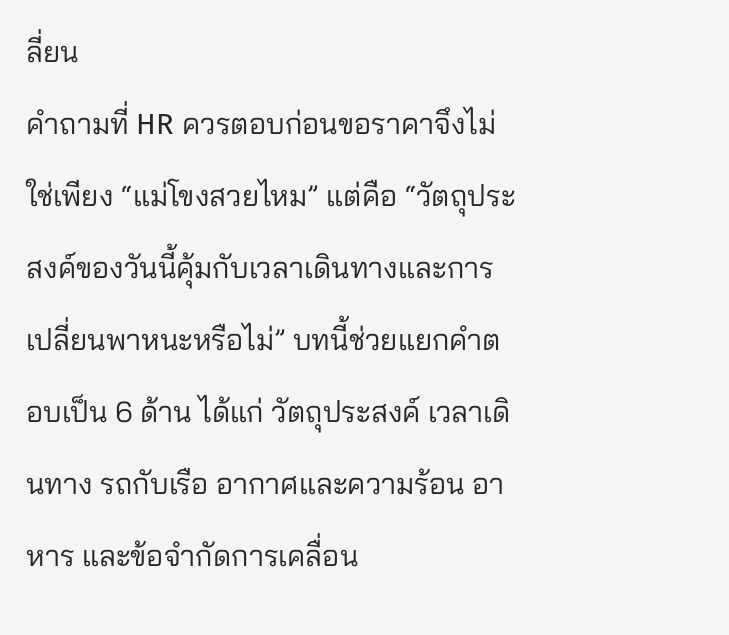ลี่ยน
คำถามที่ HR ควรตอบก่อนขอราคาจึงไม่ใช่เพียง “แม่โขงสวยไหม” แต่คือ “วัตถุประสงค์ของวันนี้คุ้มกับเวลาเดินทางและการเปลี่ยนพาหนะหรือไม่” บทนี้ช่วยแยกคำตอบเป็น 6 ด้าน ได้แก่ วัตถุประสงค์ เวลาเดินทาง รถกับเรือ อากาศและความร้อน อาหาร และข้อจำกัดการเคลื่อน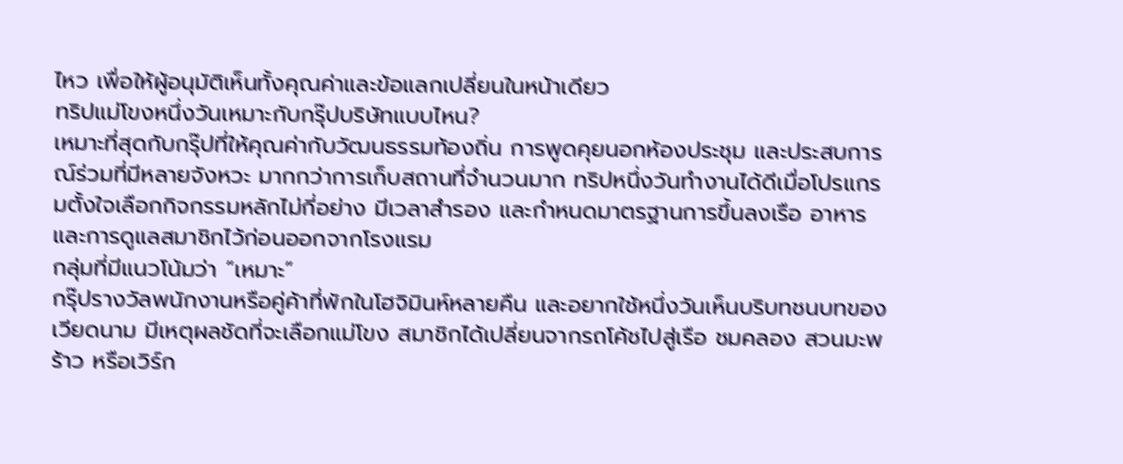ไหว เพื่อให้ผู้อนุมัติเห็นทั้งคุณค่าและข้อแลกเปลี่ยนในหน้าเดียว
ทริปแม่โขงหนึ่งวันเหมาะกับกรุ๊ปบริษัทแบบไหน?
เหมาะที่สุดกับกรุ๊ปที่ให้คุณค่ากับวัฒนธรรมท้องถิ่น การพูดคุยนอกห้องประชุม และประสบการณ์ร่วมที่มีหลายจังหวะ มากกว่าการเก็บสถานที่จำนวนมาก ทริปหนึ่งวันทำงานได้ดีเมื่อโปรแกรมตั้งใจเลือกกิจกรรมหลักไม่กี่อย่าง มีเวลาสำรอง และกำหนดมาตรฐานการขึ้นลงเรือ อาหาร และการดูแลสมาชิกไว้ก่อนออกจากโรงแรม
กลุ่มที่มีแนวโน้มว่า “เหมาะ”
กรุ๊ปรางวัลพนักงานหรือคู่ค้าที่พักในโฮจิมินห์หลายคืน และอยากใช้หนึ่งวันเห็นบริบทชนบทของเวียดนาม มีเหตุผลชัดที่จะเลือกแม่โขง สมาชิกได้เปลี่ยนจากรถโค้ชไปสู่เรือ ชมคลอง สวนมะพร้าว หรือเวิร์ก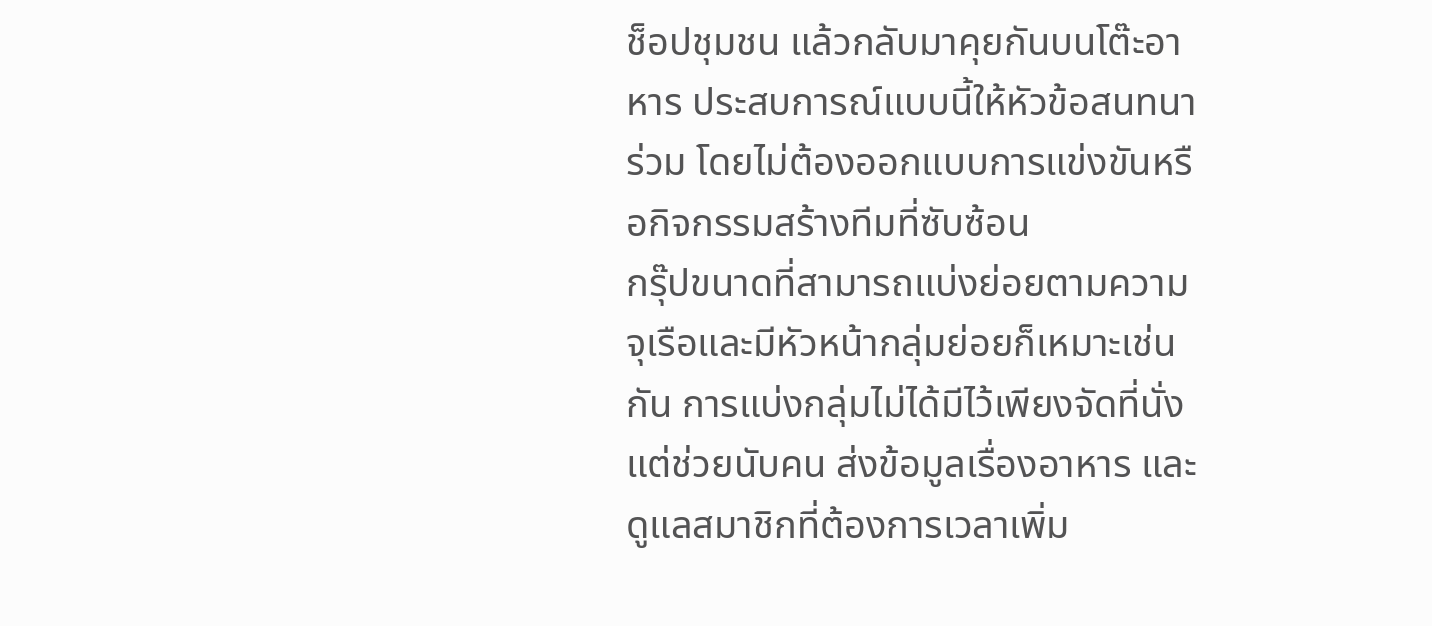ช็อปชุมชน แล้วกลับมาคุยกันบนโต๊ะอาหาร ประสบการณ์แบบนี้ให้หัวข้อสนทนาร่วม โดยไม่ต้องออกแบบการแข่งขันหรือกิจกรรมสร้างทีมที่ซับซ้อน
กรุ๊ปขนาดที่สามารถแบ่งย่อยตามความจุเรือและมีหัวหน้ากลุ่มย่อยก็เหมาะเช่นกัน การแบ่งกลุ่มไม่ได้มีไว้เพียงจัดที่นั่ง แต่ช่วยนับคน ส่งข้อมูลเรื่องอาหาร และดูแลสมาชิกที่ต้องการเวลาเพิ่ม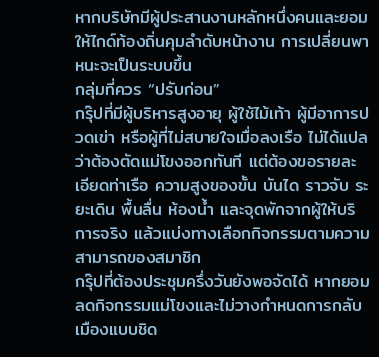หากบริษัทมีผู้ประสานงานหลักหนึ่งคนและยอมให้ไกด์ท้องถิ่นคุมลำดับหน้างาน การเปลี่ยนพาหนะจะเป็นระบบขึ้น
กลุ่มที่ควร “ปรับก่อน”
กรุ๊ปที่มีผู้บริหารสูงอายุ ผู้ใช้ไม้เท้า ผู้มีอาการปวดเข่า หรือผู้ที่ไม่สบายใจเมื่อลงเรือ ไม่ได้แปลว่าต้องตัดแม่โขงออกทันที แต่ต้องขอรายละเอียดท่าเรือ ความสูงของขั้น บันได ราวจับ ระยะเดิน พื้นลื่น ห้องน้ำ และจุดพักจากผู้ให้บริการจริง แล้วแบ่งทางเลือกกิจกรรมตามความสามารถของสมาชิก
กรุ๊ปที่ต้องประชุมครึ่งวันยังพอจัดได้ หากยอมลดกิจกรรมแม่โขงและไม่วางกำหนดการกลับเมืองแบบชิด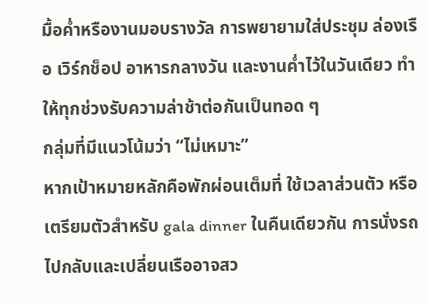มื้อค่ำหรืองานมอบรางวัล การพยายามใส่ประชุม ล่องเรือ เวิร์กช็อป อาหารกลางวัน และงานค่ำไว้ในวันเดียว ทำให้ทุกช่วงรับความล่าช้าต่อกันเป็นทอด ๆ
กลุ่มที่มีแนวโน้มว่า “ไม่เหมาะ”
หากเป้าหมายหลักคือพักผ่อนเต็มที่ ใช้เวลาส่วนตัว หรือเตรียมตัวสำหรับ gala dinner ในคืนเดียวกัน การนั่งรถไปกลับและเปลี่ยนเรืออาจสว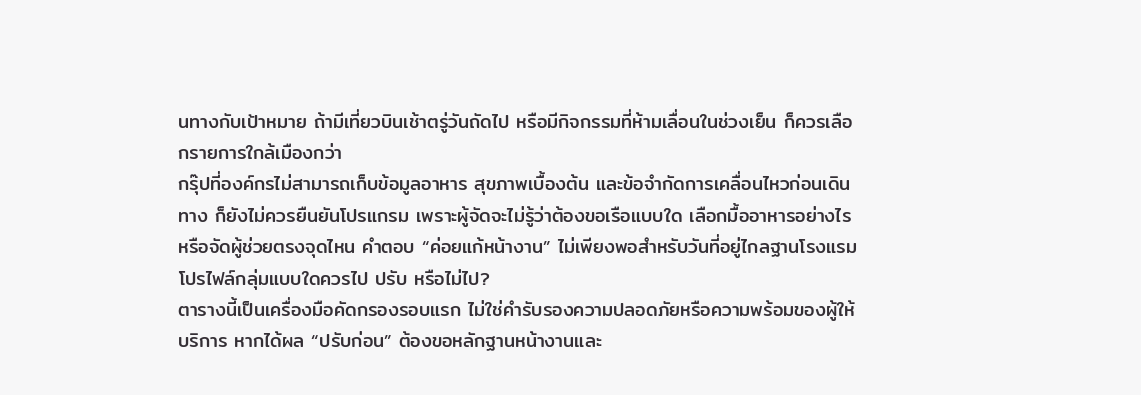นทางกับเป้าหมาย ถ้ามีเที่ยวบินเช้าตรู่วันถัดไป หรือมีกิจกรรมที่ห้ามเลื่อนในช่วงเย็น ก็ควรเลือกรายการใกล้เมืองกว่า
กรุ๊ปที่องค์กรไม่สามารถเก็บข้อมูลอาหาร สุขภาพเบื้องต้น และข้อจำกัดการเคลื่อนไหวก่อนเดินทาง ก็ยังไม่ควรยืนยันโปรแกรม เพราะผู้จัดจะไม่รู้ว่าต้องขอเรือแบบใด เลือกมื้ออาหารอย่างไร หรือจัดผู้ช่วยตรงจุดไหน คำตอบ “ค่อยแก้หน้างาน” ไม่เพียงพอสำหรับวันที่อยู่ไกลฐานโรงแรม
โปรไฟล์กลุ่มแบบใดควรไป ปรับ หรือไม่ไป?
ตารางนี้เป็นเครื่องมือคัดกรองรอบแรก ไม่ใช่คำรับรองความปลอดภัยหรือความพร้อมของผู้ให้บริการ หากได้ผล “ปรับก่อน” ต้องขอหลักฐานหน้างานและ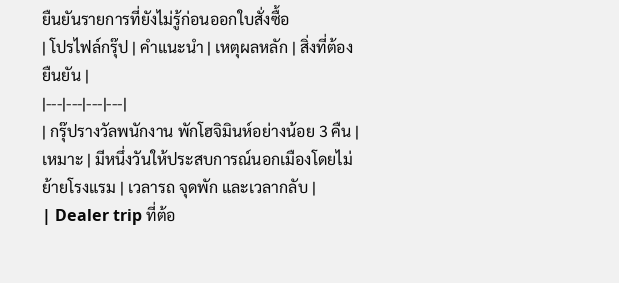ยืนยันรายการที่ยังไม่รู้ก่อนออกใบสั่งซื้อ
| โปรไฟล์กรุ๊ป | คำแนะนำ | เหตุผลหลัก | สิ่งที่ต้องยืนยัน |
|---|---|---|---|
| กรุ๊ปรางวัลพนักงาน พักโฮจิมินห์อย่างน้อย 3 คืน | เหมาะ | มีหนึ่งวันให้ประสบการณ์นอกเมืองโดยไม่ย้ายโรงแรม | เวลารถ จุดพัก และเวลากลับ |
| Dealer trip ที่ต้อ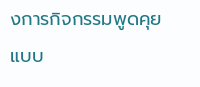งการกิจกรรมพูดคุยแบบ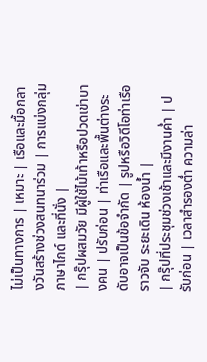ไม่เป็นทางการ | เหมาะ | เรือและมื้อกลางวันสร้างช่วงสนทนาร่วม | การแบ่งกลุ่ม ภาษาไกด์ และที่นั่ง |
| กรุ๊ปผสมวัย มีผู้ใช้ไม้เท้าหรือปวดเข่าบางคน | ปรับก่อน | ท่าเรือและพื้นต่างระดับอาจเป็นข้อจำกัด | รูปหรือวิดีโอท่าเรือ ราวจับ ระยะเดิน ห้องน้ำ |
| กรุ๊ปที่ประชุมช่วงเช้าและมีงานค่ำ | ปรับก่อน | เวลาสำรองต่ำ ความล่า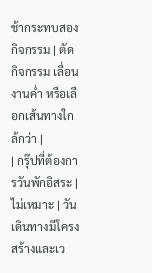ช้ากระทบสองกิจกรรม | ตัดกิจกรรม เลื่อนงานค่ำ หรือเลือกเส้นทางใกล้กว่า |
| กรุ๊ปที่ต้องการวันพักอิสระ | ไม่เหมาะ | วันเดินทางมีโครงสร้างและเว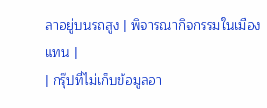ลาอยู่บนรถสูง | พิจารณากิจกรรมในเมืองแทน |
| กรุ๊ปที่ไม่เก็บข้อมูลอา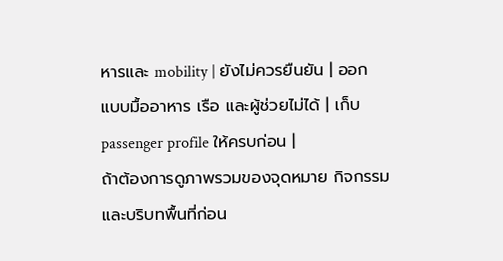หารและ mobility | ยังไม่ควรยืนยัน | ออกแบบมื้ออาหาร เรือ และผู้ช่วยไม่ได้ | เก็บ passenger profile ให้ครบก่อน |
ถ้าต้องการดูภาพรวมของจุดหมาย กิจกรรม และบริบทพื้นที่ก่อน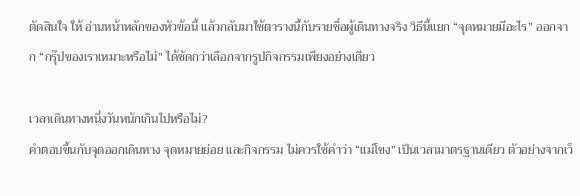ตัดสินใจ ให้ อ่านหน้าหลักของหัวข้อนี้ แล้วกลับมาใช้ตารางนี้กับรายชื่อผู้เดินทางจริง วิธีนี้แยก “จุดหมายมีอะไร” ออกจาก “กรุ๊ปของเราเหมาะหรือไม่” ได้ชัดกว่าเลือกจากรูปกิจกรรมเพียงอย่างเดียว

เวลาเดินทางหนึ่งวันหนักเกินไปหรือไม่?
คำตอบขึ้นกับจุดออกเดินทาง จุดหมายย่อย และกิจกรรม ไม่ควรใช้คำว่า “แม่โขง” เป็นเวลามาตรฐานเดียว ตัวอย่างจากเว็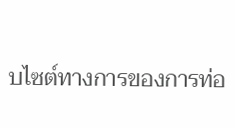บไซต์ทางการของการท่อ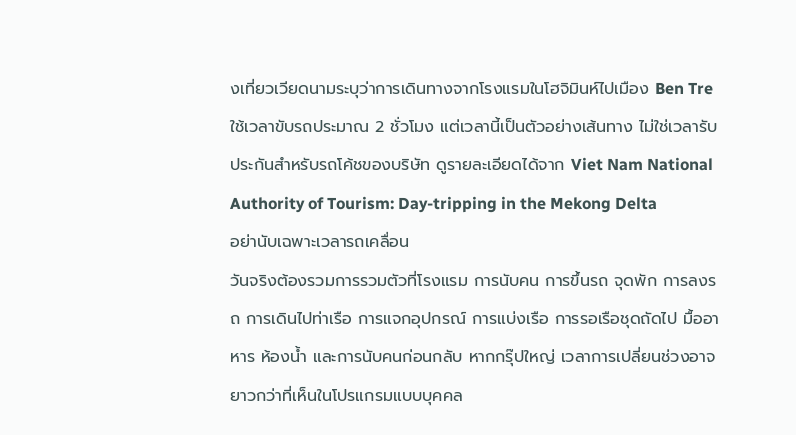งเที่ยวเวียดนามระบุว่าการเดินทางจากโรงแรมในโฮจิมินห์ไปเมือง Ben Tre ใช้เวลาขับรถประมาณ 2 ชั่วโมง แต่เวลานี้เป็นตัวอย่างเส้นทาง ไม่ใช่เวลารับประกันสำหรับรถโค้ชของบริษัท ดูรายละเอียดได้จาก Viet Nam National Authority of Tourism: Day-tripping in the Mekong Delta
อย่านับเฉพาะเวลารถเคลื่อน
วันจริงต้องรวมการรวมตัวที่โรงแรม การนับคน การขึ้นรถ จุดพัก การลงรถ การเดินไปท่าเรือ การแจกอุปกรณ์ การแบ่งเรือ การรอเรือชุดถัดไป มื้ออาหาร ห้องน้ำ และการนับคนก่อนกลับ หากกรุ๊ปใหญ่ เวลาการเปลี่ยนช่วงอาจยาวกว่าที่เห็นในโปรแกรมแบบบุคคล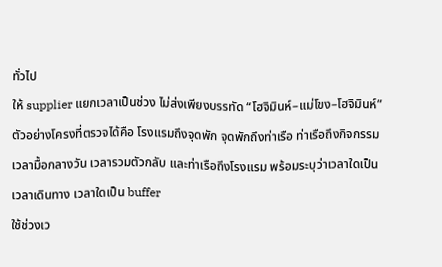ทั่วไป
ให้ supplier แยกเวลาเป็นช่วง ไม่ส่งเพียงบรรทัด “โฮจิมินห์–แม่โขง–โฮจิมินห์” ตัวอย่างโครงที่ตรวจได้คือ โรงแรมถึงจุดพัก จุดพักถึงท่าเรือ ท่าเรือถึงกิจกรรม เวลามื้อกลางวัน เวลารวมตัวกลับ และท่าเรือถึงโรงแรม พร้อมระบุว่าเวลาใดเป็นเวลาเดินทาง เวลาใดเป็น buffer
ใช้ช่วงเว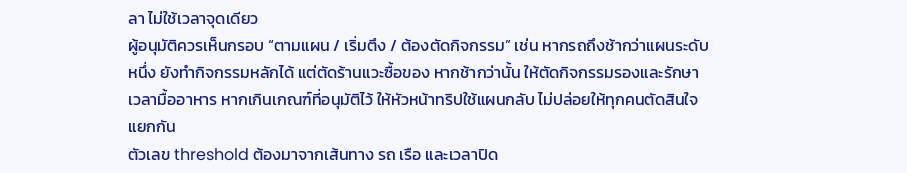ลา ไม่ใช้เวลาจุดเดียว
ผู้อนุมัติควรเห็นกรอบ “ตามแผน / เริ่มตึง / ต้องตัดกิจกรรม” เช่น หากรถถึงช้ากว่าแผนระดับหนึ่ง ยังทำกิจกรรมหลักได้ แต่ตัดร้านแวะซื้อของ หากช้ากว่านั้น ให้ตัดกิจกรรมรองและรักษาเวลามื้ออาหาร หากเกินเกณฑ์ที่อนุมัติไว้ ให้หัวหน้าทริปใช้แผนกลับ ไม่ปล่อยให้ทุกคนตัดสินใจแยกกัน
ตัวเลข threshold ต้องมาจากเส้นทาง รถ เรือ และเวลาปิด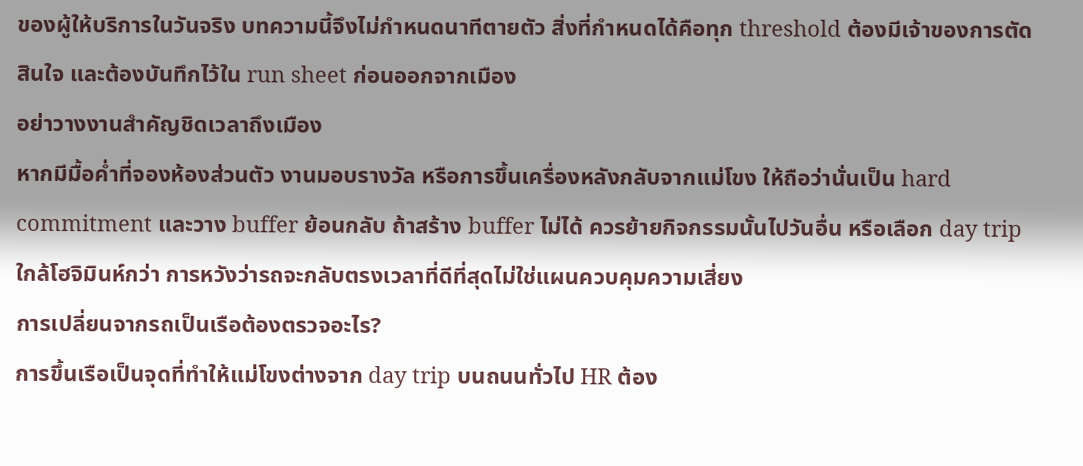ของผู้ให้บริการในวันจริง บทความนี้จึงไม่กำหนดนาทีตายตัว สิ่งที่กำหนดได้คือทุก threshold ต้องมีเจ้าของการตัดสินใจ และต้องบันทึกไว้ใน run sheet ก่อนออกจากเมือง
อย่าวางงานสำคัญชิดเวลาถึงเมือง
หากมีมื้อค่ำที่จองห้องส่วนตัว งานมอบรางวัล หรือการขึ้นเครื่องหลังกลับจากแม่โขง ให้ถือว่านั่นเป็น hard commitment และวาง buffer ย้อนกลับ ถ้าสร้าง buffer ไม่ได้ ควรย้ายกิจกรรมนั้นไปวันอื่น หรือเลือก day trip ใกล้โฮจิมินห์กว่า การหวังว่ารถจะกลับตรงเวลาที่ดีที่สุดไม่ใช่แผนควบคุมความเสี่ยง
การเปลี่ยนจากรถเป็นเรือต้องตรวจอะไร?
การขึ้นเรือเป็นจุดที่ทำให้แม่โขงต่างจาก day trip บนถนนทั่วไป HR ต้อง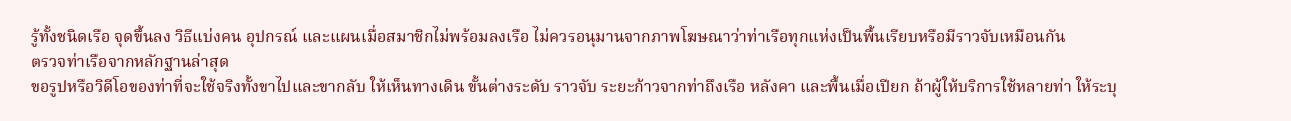รู้ทั้งชนิดเรือ จุดขึ้นลง วิธีแบ่งคน อุปกรณ์ และแผนเมื่อสมาชิกไม่พร้อมลงเรือ ไม่ควรอนุมานจากภาพโฆษณาว่าท่าเรือทุกแห่งเป็นพื้นเรียบหรือมีราวจับเหมือนกัน
ตรวจท่าเรือจากหลักฐานล่าสุด
ขอรูปหรือวิดีโอของท่าที่จะใช้จริงทั้งขาไปและขากลับ ให้เห็นทางเดิน ขั้นต่างระดับ ราวจับ ระยะก้าวจากท่าถึงเรือ หลังคา และพื้นเมื่อเปียก ถ้าผู้ให้บริการใช้หลายท่า ให้ระบุ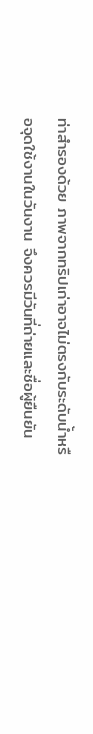ท่าสำรองด้วย ภาพจากทริปเก่าอาจไม่ตรงกับระดับน้ำหรือจุดใช้งานในวันงาน จึงควรมีวันที่ถ่ายและชื่อผู้ยืนยัน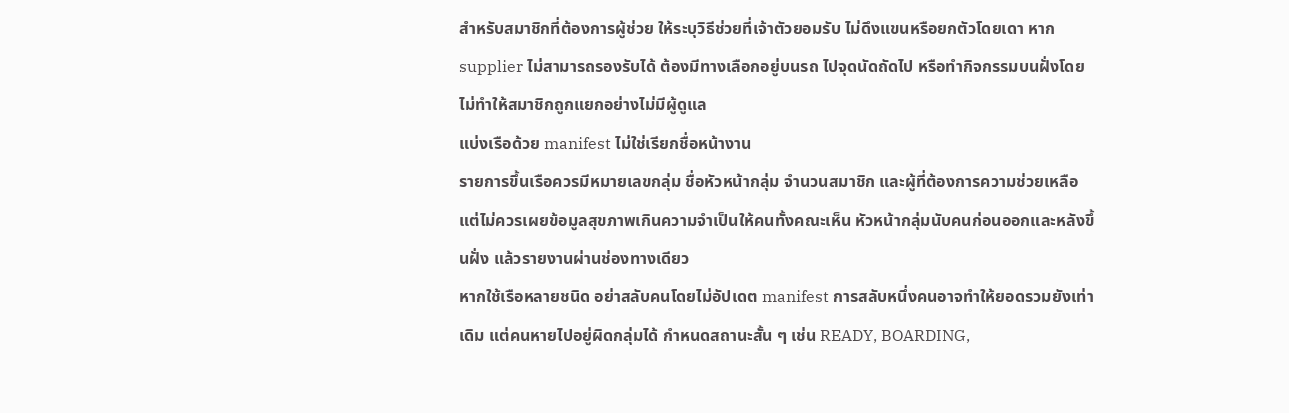สำหรับสมาชิกที่ต้องการผู้ช่วย ให้ระบุวิธีช่วยที่เจ้าตัวยอมรับ ไม่ดึงแขนหรือยกตัวโดยเดา หาก supplier ไม่สามารถรองรับได้ ต้องมีทางเลือกอยู่บนรถ ไปจุดนัดถัดไป หรือทำกิจกรรมบนฝั่งโดยไม่ทำให้สมาชิกถูกแยกอย่างไม่มีผู้ดูแล
แบ่งเรือด้วย manifest ไม่ใช่เรียกชื่อหน้างาน
รายการขึ้นเรือควรมีหมายเลขกลุ่ม ชื่อหัวหน้ากลุ่ม จำนวนสมาชิก และผู้ที่ต้องการความช่วยเหลือ แต่ไม่ควรเผยข้อมูลสุขภาพเกินความจำเป็นให้คนทั้งคณะเห็น หัวหน้ากลุ่มนับคนก่อนออกและหลังขึ้นฝั่ง แล้วรายงานผ่านช่องทางเดียว
หากใช้เรือหลายชนิด อย่าสลับคนโดยไม่อัปเดต manifest การสลับหนึ่งคนอาจทำให้ยอดรวมยังเท่าเดิม แต่คนหายไปอยู่ผิดกลุ่มได้ กำหนดสถานะสั้น ๆ เช่น READY, BOARDING,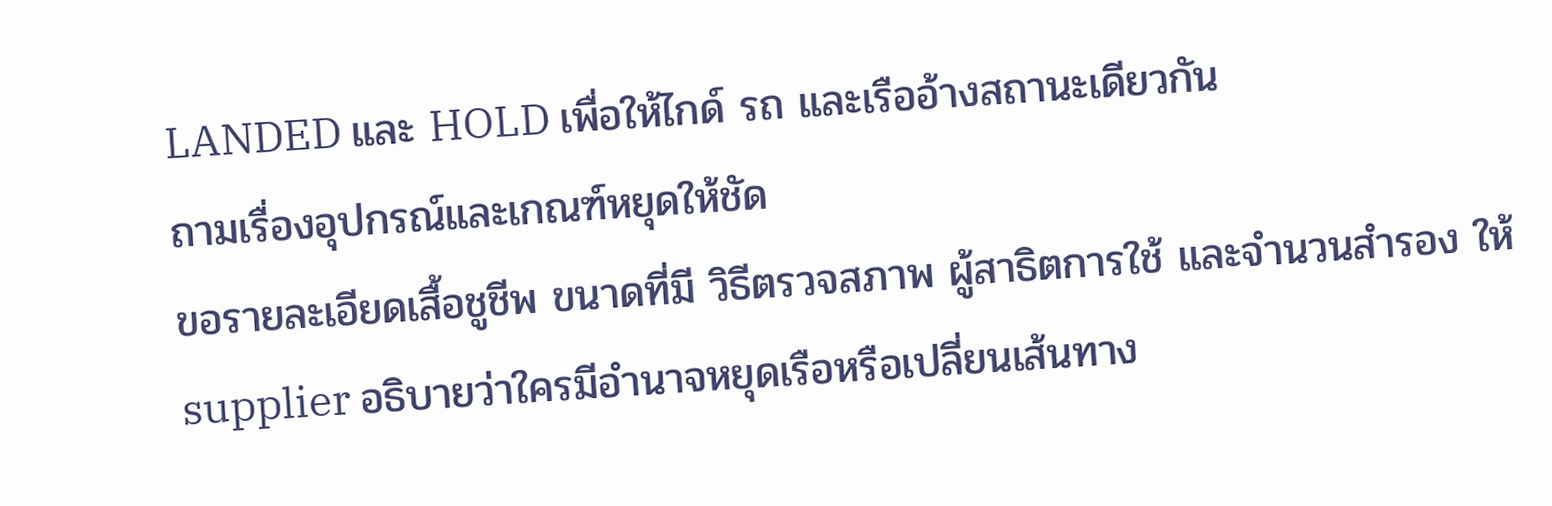LANDED และ HOLD เพื่อให้ไกด์ รถ และเรืออ้างสถานะเดียวกัน
ถามเรื่องอุปกรณ์และเกณฑ์หยุดให้ชัด
ขอรายละเอียดเสื้อชูชีพ ขนาดที่มี วิธีตรวจสภาพ ผู้สาธิตการใช้ และจำนวนสำรอง ให้ supplier อธิบายว่าใครมีอำนาจหยุดเรือหรือเปลี่ยนเส้นทาง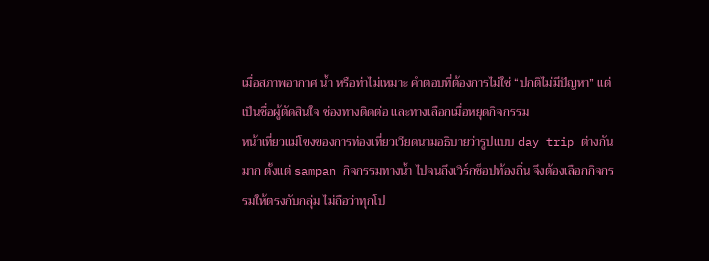เมื่อสภาพอากาศ น้ำ หรือท่าไม่เหมาะ คำตอบที่ต้องการไม่ใช่ “ปกติไม่มีปัญหา” แต่เป็นชื่อผู้ตัดสินใจ ช่องทางติดต่อ และทางเลือกเมื่อหยุดกิจกรรม
หน้าเที่ยวแม่โขงของการท่องเที่ยวเวียดนามอธิบายว่ารูปแบบ day trip ต่างกันมาก ตั้งแต่ sampan กิจกรรมทางน้ำ ไปจนถึงเวิร์กช็อปท้องถิ่น จึงต้องเลือกกิจกรรมให้ตรงกับกลุ่ม ไม่ถือว่าทุกโป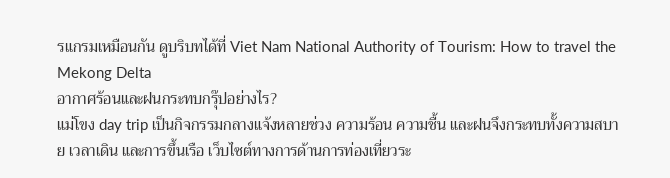รแกรมเหมือนกัน ดูบริบทได้ที่ Viet Nam National Authority of Tourism: How to travel the Mekong Delta
อากาศร้อนและฝนกระทบกรุ๊ปอย่างไร?
แม่โขง day trip เป็นกิจกรรมกลางแจ้งหลายช่วง ความร้อน ความชื้น และฝนจึงกระทบทั้งความสบาย เวลาเดิน และการขึ้นเรือ เว็บไซต์ทางการด้านการท่องเที่ยวระ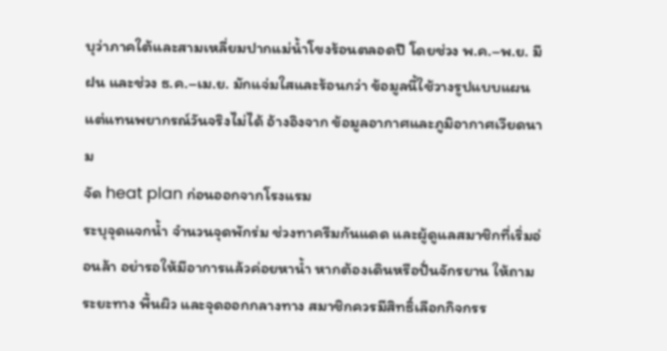บุว่าภาคใต้และสามเหลี่ยมปากแม่น้ำโขงร้อนตลอดปี โดยช่วง พ.ค.–พ.ย. มีฝน และช่วง ธ.ค.–เม.ย. มักแจ่มใสและร้อนกว่า ข้อมูลนี้ใช้วางรูปแบบแผน แต่แทนพยากรณ์วันจริงไม่ได้ อ้างอิงจาก ข้อมูลอากาศและภูมิอากาศเวียดนาม
จัด heat plan ก่อนออกจากโรงแรม
ระบุจุดแจกน้ำ จำนวนจุดพักร่ม ช่วงทาครีมกันแดด และผู้ดูแลสมาชิกที่เริ่มอ่อนล้า อย่ารอให้มีอาการแล้วค่อยหาน้ำ หากต้องเดินหรือปั่นจักรยาน ให้ถามระยะทาง พื้นผิว และจุดออกกลางทาง สมาชิกควรมีสิทธิ์เลือกกิจกรร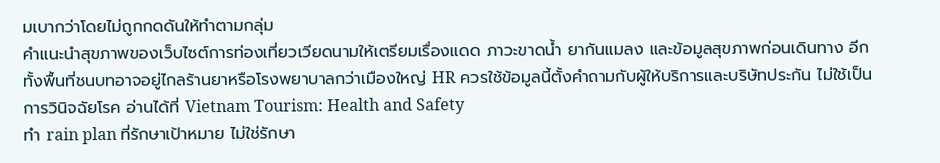มเบากว่าโดยไม่ถูกกดดันให้ทำตามกลุ่ม
คำแนะนำสุขภาพของเว็บไซต์การท่องเที่ยวเวียดนามให้เตรียมเรื่องแดด ภาวะขาดน้ำ ยากันแมลง และข้อมูลสุขภาพก่อนเดินทาง อีกทั้งพื้นที่ชนบทอาจอยู่ไกลร้านยาหรือโรงพยาบาลกว่าเมืองใหญ่ HR ควรใช้ข้อมูลนี้ตั้งคำถามกับผู้ให้บริการและบริษัทประกัน ไม่ใช้เป็นการวินิจฉัยโรค อ่านได้ที่ Vietnam Tourism: Health and Safety
ทำ rain plan ที่รักษาเป้าหมาย ไม่ใช่รักษา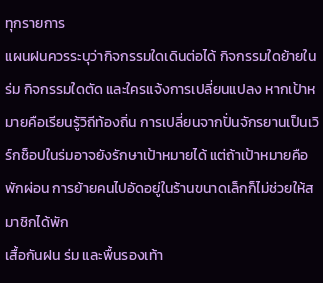ทุกรายการ
แผนฝนควรระบุว่ากิจกรรมใดเดินต่อได้ กิจกรรมใดย้ายในร่ม กิจกรรมใดตัด และใครแจ้งการเปลี่ยนแปลง หากเป้าหมายคือเรียนรู้วิถีท้องถิ่น การเปลี่ยนจากปั่นจักรยานเป็นเวิร์กช็อปในร่มอาจยังรักษาเป้าหมายได้ แต่ถ้าเป้าหมายคือพักผ่อน การย้ายคนไปอัดอยู่ในร้านขนาดเล็กก็ไม่ช่วยให้สมาชิกได้พัก
เสื้อกันฝน ร่ม และพื้นรองเท้า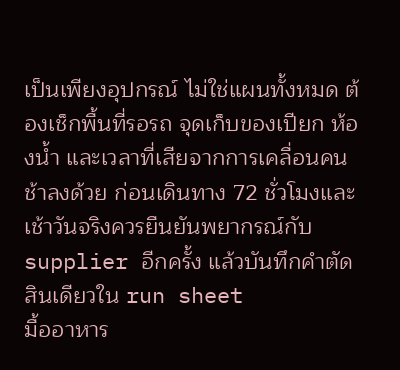เป็นเพียงอุปกรณ์ ไม่ใช่แผนทั้งหมด ต้องเช็กพื้นที่รอรถ จุดเก็บของเปียก ห้องน้ำ และเวลาที่เสียจากการเคลื่อนคนช้าลงด้วย ก่อนเดินทาง 72 ชั่วโมงและเช้าวันจริงควรยืนยันพยากรณ์กับ supplier อีกครั้ง แล้วบันทึกคำตัดสินเดียวใน run sheet
มื้ออาหาร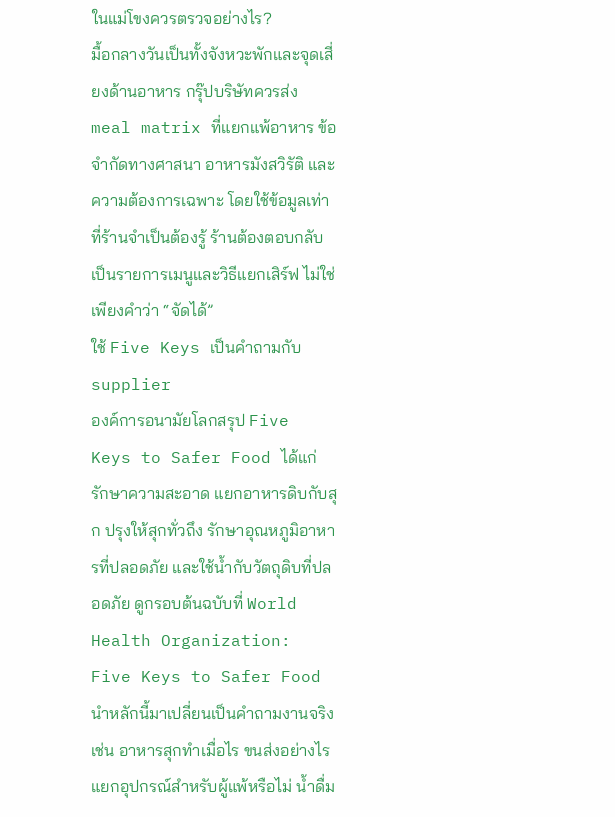ในแม่โขงควรตรวจอย่างไร?
มื้อกลางวันเป็นทั้งจังหวะพักและจุดเสี่ยงด้านอาหาร กรุ๊ปบริษัทควรส่ง meal matrix ที่แยกแพ้อาหาร ข้อจำกัดทางศาสนา อาหารมังสวิรัติ และความต้องการเฉพาะ โดยใช้ข้อมูลเท่าที่ร้านจำเป็นต้องรู้ ร้านต้องตอบกลับเป็นรายการเมนูและวิธีแยกเสิร์ฟ ไม่ใช่เพียงคำว่า “จัดได้”
ใช้ Five Keys เป็นคำถามกับ supplier
องค์การอนามัยโลกสรุป Five Keys to Safer Food ได้แก่ รักษาความสะอาด แยกอาหารดิบกับสุก ปรุงให้สุกทั่วถึง รักษาอุณหภูมิอาหารที่ปลอดภัย และใช้น้ำกับวัตถุดิบที่ปลอดภัย ดูกรอบต้นฉบับที่ World Health Organization: Five Keys to Safer Food
นำหลักนี้มาเปลี่ยนเป็นคำถามงานจริง เช่น อาหารสุกทำเมื่อไร ขนส่งอย่างไร แยกอุปกรณ์สำหรับผู้แพ้หรือไม่ น้ำดื่ม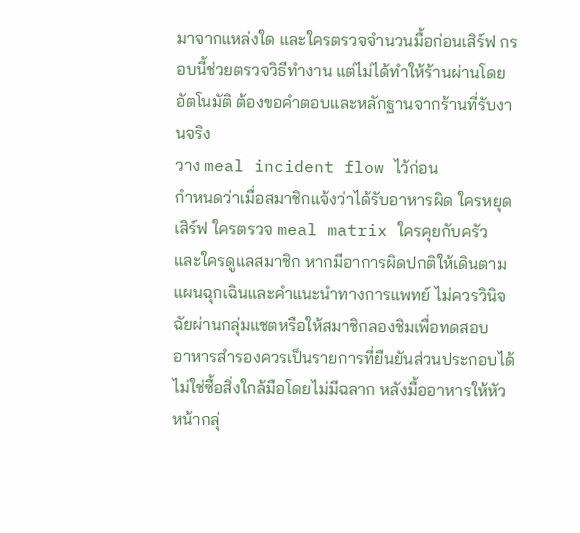มาจากแหล่งใด และใครตรวจจำนวนมื้อก่อนเสิร์ฟ กรอบนี้ช่วยตรวจวิธีทำงาน แต่ไม่ได้ทำให้ร้านผ่านโดยอัตโนมัติ ต้องขอคำตอบและหลักฐานจากร้านที่รับงานจริง
วาง meal incident flow ไว้ก่อน
กำหนดว่าเมื่อสมาชิกแจ้งว่าได้รับอาหารผิด ใครหยุดเสิร์ฟ ใครตรวจ meal matrix ใครคุยกับครัว และใครดูแลสมาชิก หากมีอาการผิดปกติให้เดินตามแผนฉุกเฉินและคำแนะนำทางการแพทย์ ไม่ควรวินิจฉัยผ่านกลุ่มแชตหรือให้สมาชิกลองชิมเพื่อทดสอบ
อาหารสำรองควรเป็นรายการที่ยืนยันส่วนประกอบได้ ไม่ใช่ซื้อสิ่งใกล้มือโดยไม่มีฉลาก หลังมื้ออาหารให้หัวหน้ากลุ่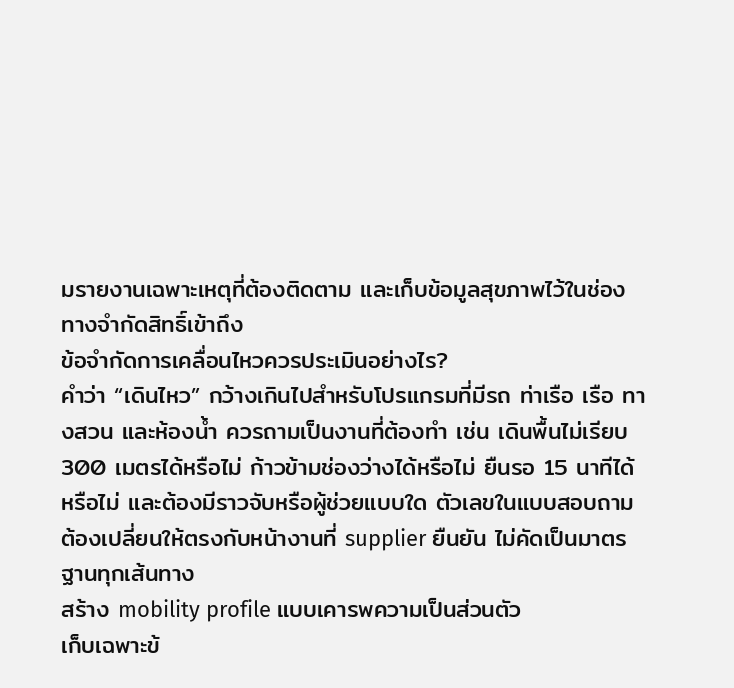มรายงานเฉพาะเหตุที่ต้องติดตาม และเก็บข้อมูลสุขภาพไว้ในช่องทางจำกัดสิทธิ์เข้าถึง
ข้อจำกัดการเคลื่อนไหวควรประเมินอย่างไร?
คำว่า “เดินไหว” กว้างเกินไปสำหรับโปรแกรมที่มีรถ ท่าเรือ เรือ ทางสวน และห้องน้ำ ควรถามเป็นงานที่ต้องทำ เช่น เดินพื้นไม่เรียบ 300 เมตรได้หรือไม่ ก้าวข้ามช่องว่างได้หรือไม่ ยืนรอ 15 นาทีได้หรือไม่ และต้องมีราวจับหรือผู้ช่วยแบบใด ตัวเลขในแบบสอบถามต้องเปลี่ยนให้ตรงกับหน้างานที่ supplier ยืนยัน ไม่คัดเป็นมาตรฐานทุกเส้นทาง
สร้าง mobility profile แบบเคารพความเป็นส่วนตัว
เก็บเฉพาะข้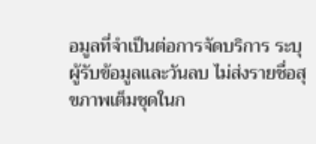อมูลที่จำเป็นต่อการจัดบริการ ระบุผู้รับข้อมูลและวันลบ ไม่ส่งรายชื่อสุขภาพเต็มชุดในก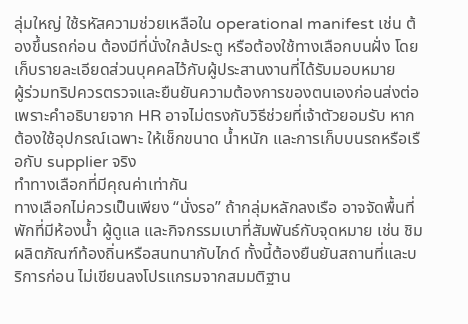ลุ่มใหญ่ ใช้รหัสความช่วยเหลือใน operational manifest เช่น ต้องขึ้นรถก่อน ต้องมีที่นั่งใกล้ประตู หรือต้องใช้ทางเลือกบนฝั่ง โดยเก็บรายละเอียดส่วนบุคคลไว้กับผู้ประสานงานที่ได้รับมอบหมาย
ผู้ร่วมทริปควรตรวจและยืนยันความต้องการของตนเองก่อนส่งต่อ เพราะคำอธิบายจาก HR อาจไม่ตรงกับวิธีช่วยที่เจ้าตัวยอมรับ หากต้องใช้อุปกรณ์เฉพาะ ให้เช็กขนาด น้ำหนัก และการเก็บบนรถหรือเรือกับ supplier จริง
ทำทางเลือกที่มีคุณค่าเท่ากัน
ทางเลือกไม่ควรเป็นเพียง “นั่งรอ” ถ้ากลุ่มหลักลงเรือ อาจจัดพื้นที่พักที่มีห้องน้ำ ผู้ดูแล และกิจกรรมเบาที่สัมพันธ์กับจุดหมาย เช่น ชิมผลิตภัณฑ์ท้องถิ่นหรือสนทนากับไกด์ ทั้งนี้ต้องยืนยันสถานที่และบริการก่อน ไม่เขียนลงโปรแกรมจากสมมติฐาน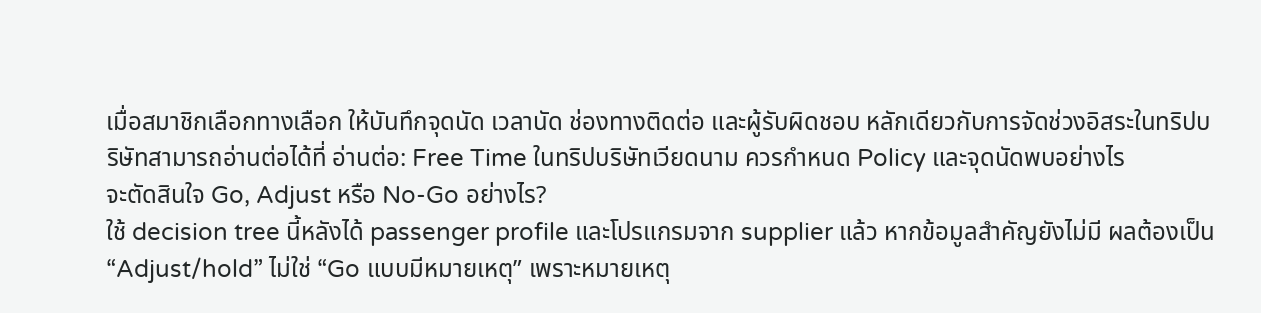เมื่อสมาชิกเลือกทางเลือก ให้บันทึกจุดนัด เวลานัด ช่องทางติดต่อ และผู้รับผิดชอบ หลักเดียวกับการจัดช่วงอิสระในทริปบริษัทสามารถอ่านต่อได้ที่ อ่านต่อ: Free Time ในทริปบริษัทเวียดนาม ควรกำหนด Policy และจุดนัดพบอย่างไร
จะตัดสินใจ Go, Adjust หรือ No-Go อย่างไร?
ใช้ decision tree นี้หลังได้ passenger profile และโปรแกรมจาก supplier แล้ว หากข้อมูลสำคัญยังไม่มี ผลต้องเป็น “Adjust/hold” ไม่ใช่ “Go แบบมีหมายเหตุ” เพราะหมายเหตุ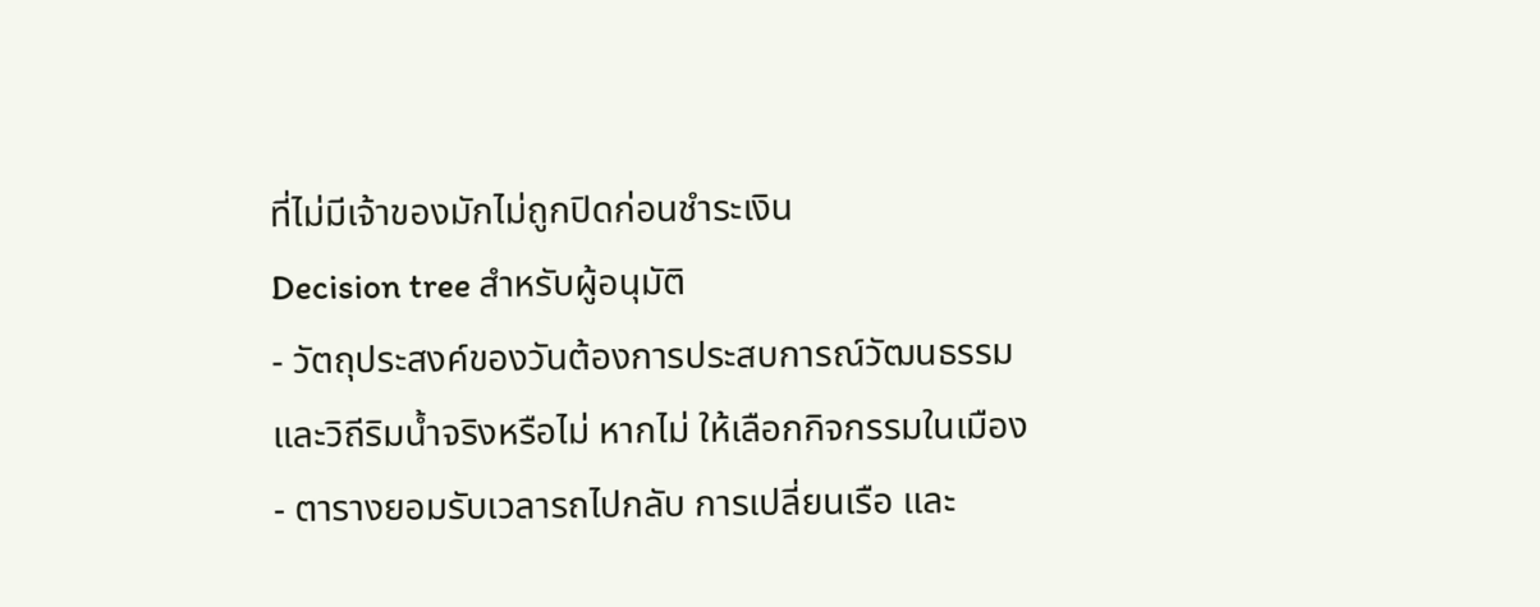ที่ไม่มีเจ้าของมักไม่ถูกปิดก่อนชำระเงิน
Decision tree สำหรับผู้อนุมัติ
- วัตถุประสงค์ของวันต้องการประสบการณ์วัฒนธรรมและวิถีริมน้ำจริงหรือไม่ หากไม่ ให้เลือกกิจกรรมในเมือง
- ตารางยอมรับเวลารถไปกลับ การเปลี่ยนเรือ และ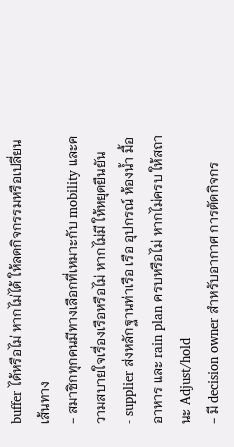buffer ได้หรือไม่ หากไม่ได้ ให้ลดกิจกรรมหรือเปลี่ยนเส้นทาง
- สมาชิกทุกคนมีทางเลือกที่เหมาะกับ mobility และความสบายใจเรื่องเรือหรือไม่ หากไม่มี ให้หยุดยืนยัน
- supplier ส่งหลักฐานท่าเรือ เรือ อุปกรณ์ ห้องน้ำ มื้ออาหาร และ rain plan ครบหรือไม่ หากไม่ครบ ให้สถานะ Adjust/hold
- มี decision owner สำหรับอากาศ การตัดกิจกร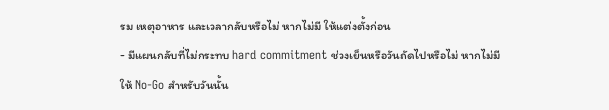รม เหตุอาหาร และเวลากลับหรือไม่ หากไม่มี ให้แต่งตั้งก่อน
- มีแผนกลับที่ไม่กระทบ hard commitment ช่วงเย็นหรือวันถัดไปหรือไม่ หากไม่มี ให้ No-Go สำหรับวันนั้น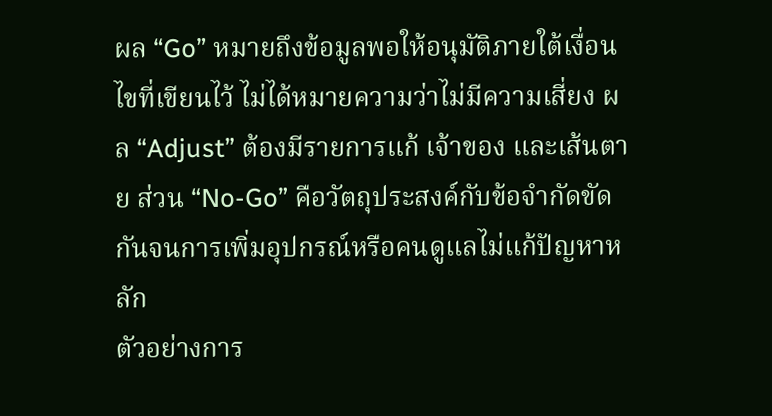ผล “Go” หมายถึงข้อมูลพอให้อนุมัติภายใต้เงื่อนไขที่เขียนไว้ ไม่ได้หมายความว่าไม่มีความเสี่ยง ผล “Adjust” ต้องมีรายการแก้ เจ้าของ และเส้นตาย ส่วน “No-Go” คือวัตถุประสงค์กับข้อจำกัดขัดกันจนการเพิ่มอุปกรณ์หรือคนดูแลไม่แก้ปัญหาหลัก
ตัวอย่างการ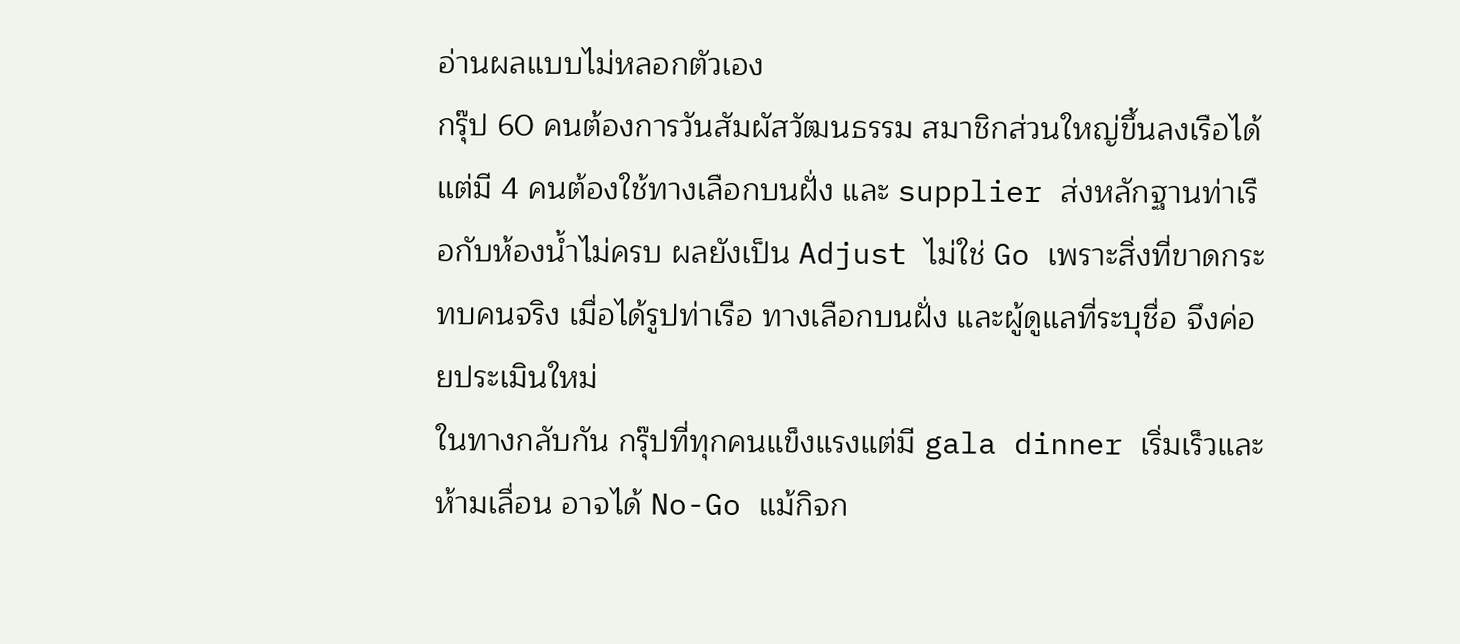อ่านผลแบบไม่หลอกตัวเอง
กรุ๊ป 60 คนต้องการวันสัมผัสวัฒนธรรม สมาชิกส่วนใหญ่ขึ้นลงเรือได้ แต่มี 4 คนต้องใช้ทางเลือกบนฝั่ง และ supplier ส่งหลักฐานท่าเรือกับห้องน้ำไม่ครบ ผลยังเป็น Adjust ไม่ใช่ Go เพราะสิ่งที่ขาดกระทบคนจริง เมื่อได้รูปท่าเรือ ทางเลือกบนฝั่ง และผู้ดูแลที่ระบุชื่อ จึงค่อยประเมินใหม่
ในทางกลับกัน กรุ๊ปที่ทุกคนแข็งแรงแต่มี gala dinner เริ่มเร็วและห้ามเลื่อน อาจได้ No-Go แม้กิจก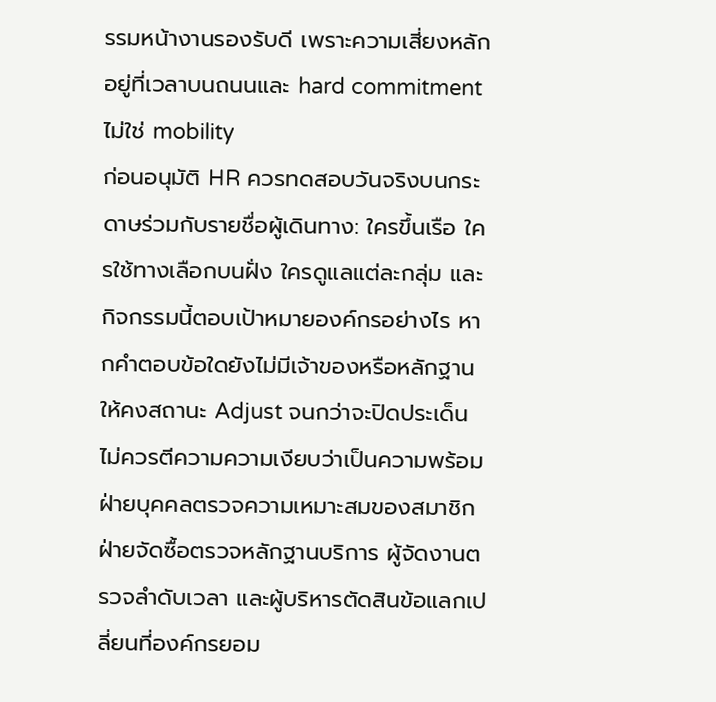รรมหน้างานรองรับดี เพราะความเสี่ยงหลักอยู่ที่เวลาบนถนนและ hard commitment ไม่ใช่ mobility
ก่อนอนุมัติ HR ควรทดสอบวันจริงบนกระดาษร่วมกับรายชื่อผู้เดินทาง: ใครขึ้นเรือ ใครใช้ทางเลือกบนฝั่ง ใครดูแลแต่ละกลุ่ม และกิจกรรมนี้ตอบเป้าหมายองค์กรอย่างไร หากคำตอบข้อใดยังไม่มีเจ้าของหรือหลักฐาน ให้คงสถานะ Adjust จนกว่าจะปิดประเด็น ไม่ควรตีความความเงียบว่าเป็นความพร้อม ฝ่ายบุคคลตรวจความเหมาะสมของสมาชิก ฝ่ายจัดซื้อตรวจหลักฐานบริการ ผู้จัดงานตรวจลำดับเวลา และผู้บริหารตัดสินข้อแลกเปลี่ยนที่องค์กรยอม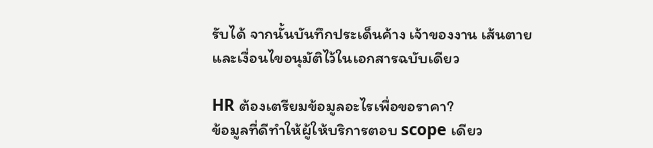รับได้ จากนั้นบันทึกประเด็นค้าง เจ้าของงาน เส้นตาย และเงื่อนไขอนุมัติไว้ในเอกสารฉบับเดียว

HR ต้องเตรียมข้อมูลอะไรเพื่อขอราคา?
ข้อมูลที่ดีทำให้ผู้ให้บริการตอบ scope เดียว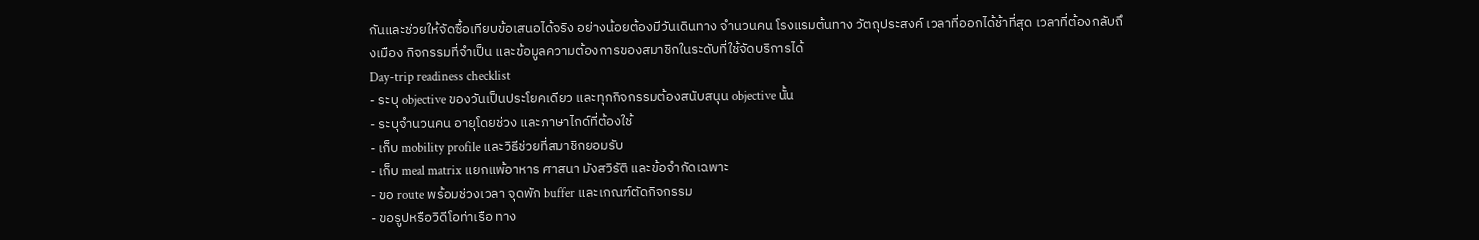กันและช่วยให้จัดซื้อเทียบข้อเสนอได้จริง อย่างน้อยต้องมีวันเดินทาง จำนวนคน โรงแรมต้นทาง วัตถุประสงค์ เวลาที่ออกได้ช้าที่สุด เวลาที่ต้องกลับถึงเมือง กิจกรรมที่จำเป็น และข้อมูลความต้องการของสมาชิกในระดับที่ใช้จัดบริการได้
Day-trip readiness checklist
- ระบุ objective ของวันเป็นประโยคเดียว และทุกกิจกรรมต้องสนับสนุน objective นั้น
- ระบุจำนวนคน อายุโดยช่วง และภาษาไกด์ที่ต้องใช้
- เก็บ mobility profile และวิธีช่วยที่สมาชิกยอมรับ
- เก็บ meal matrix แยกแพ้อาหาร ศาสนา มังสวิรัติ และข้อจำกัดเฉพาะ
- ขอ route พร้อมช่วงเวลา จุดพัก buffer และเกณฑ์ตัดกิจกรรม
- ขอรูปหรือวิดีโอท่าเรือ ทาง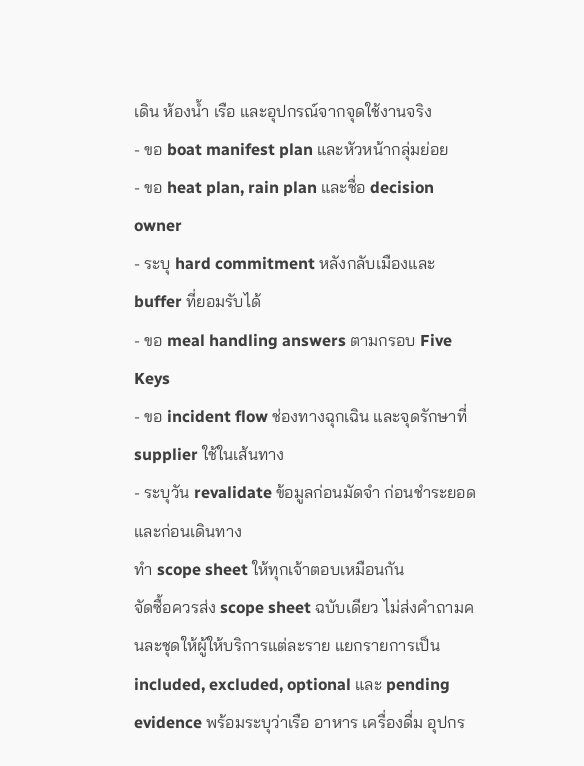เดิน ห้องน้ำ เรือ และอุปกรณ์จากจุดใช้งานจริง
- ขอ boat manifest plan และหัวหน้ากลุ่มย่อย
- ขอ heat plan, rain plan และชื่อ decision owner
- ระบุ hard commitment หลังกลับเมืองและ buffer ที่ยอมรับได้
- ขอ meal handling answers ตามกรอบ Five Keys
- ขอ incident flow ช่องทางฉุกเฉิน และจุดรักษาที่ supplier ใช้ในเส้นทาง
- ระบุวัน revalidate ข้อมูลก่อนมัดจำ ก่อนชำระยอด และก่อนเดินทาง
ทำ scope sheet ให้ทุกเจ้าตอบเหมือนกัน
จัดซื้อควรส่ง scope sheet ฉบับเดียว ไม่ส่งคำถามคนละชุดให้ผู้ให้บริการแต่ละราย แยกรายการเป็น included, excluded, optional และ pending evidence พร้อมระบุว่าเรือ อาหาร เครื่องดื่ม อุปกร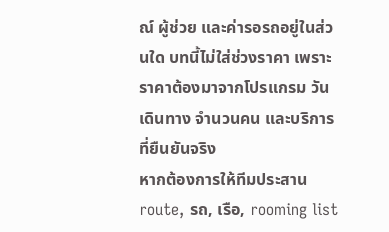ณ์ ผู้ช่วย และค่ารอรถอยู่ในส่วนใด บทนี้ไม่ใส่ช่วงราคา เพราะราคาต้องมาจากโปรแกรม วันเดินทาง จำนวนคน และบริการที่ยืนยันจริง
หากต้องการให้ทีมประสาน route, รถ, เรือ, rooming list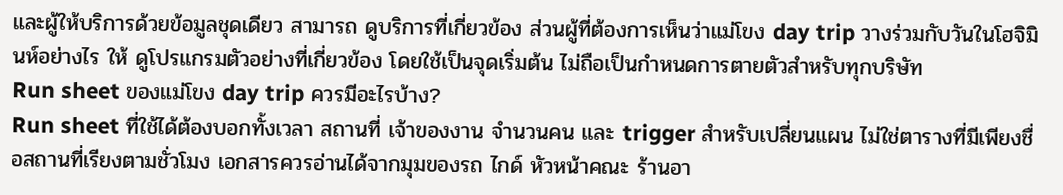และผู้ให้บริการด้วยข้อมูลชุดเดียว สามารถ ดูบริการที่เกี่ยวข้อง ส่วนผู้ที่ต้องการเห็นว่าแม่โขง day trip วางร่วมกับวันในโฮจิมินห์อย่างไร ให้ ดูโปรแกรมตัวอย่างที่เกี่ยวข้อง โดยใช้เป็นจุดเริ่มต้น ไม่ถือเป็นกำหนดการตายตัวสำหรับทุกบริษัท
Run sheet ของแม่โขง day trip ควรมีอะไรบ้าง?
Run sheet ที่ใช้ได้ต้องบอกทั้งเวลา สถานที่ เจ้าของงาน จำนวนคน และ trigger สำหรับเปลี่ยนแผน ไม่ใช่ตารางที่มีเพียงชื่อสถานที่เรียงตามชั่วโมง เอกสารควรอ่านได้จากมุมของรถ ไกด์ หัวหน้าคณะ ร้านอา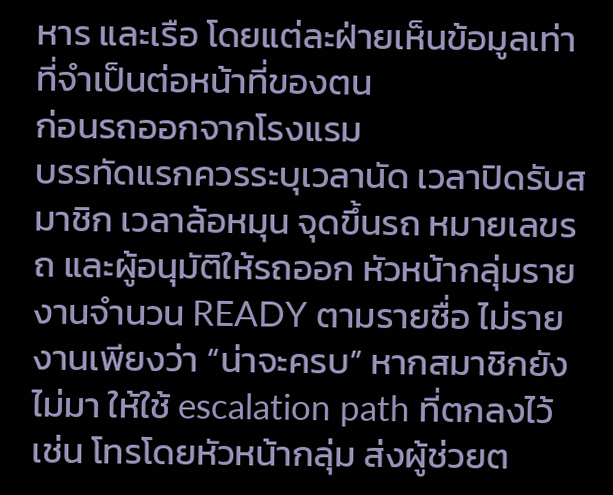หาร และเรือ โดยแต่ละฝ่ายเห็นข้อมูลเท่าที่จำเป็นต่อหน้าที่ของตน
ก่อนรถออกจากโรงแรม
บรรทัดแรกควรระบุเวลานัด เวลาปิดรับสมาชิก เวลาล้อหมุน จุดขึ้นรถ หมายเลขรถ และผู้อนุมัติให้รถออก หัวหน้ากลุ่มรายงานจำนวน READY ตามรายชื่อ ไม่รายงานเพียงว่า “น่าจะครบ” หากสมาชิกยังไม่มา ให้ใช้ escalation path ที่ตกลงไว้ เช่น โทรโดยหัวหน้ากลุ่ม ส่งผู้ช่วยต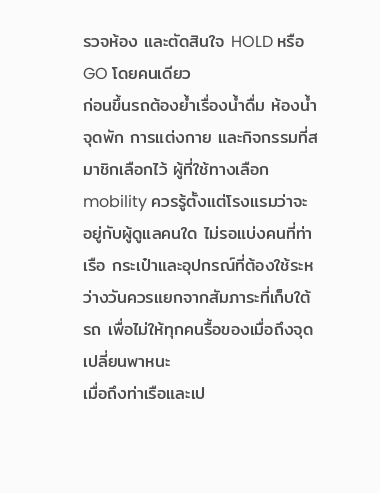รวจห้อง และตัดสินใจ HOLD หรือ GO โดยคนเดียว
ก่อนขึ้นรถต้องย้ำเรื่องน้ำดื่ม ห้องน้ำ จุดพัก การแต่งกาย และกิจกรรมที่สมาชิกเลือกไว้ ผู้ที่ใช้ทางเลือก mobility ควรรู้ตั้งแต่โรงแรมว่าจะอยู่กับผู้ดูแลคนใด ไม่รอแบ่งคนที่ท่าเรือ กระเป๋าและอุปกรณ์ที่ต้องใช้ระหว่างวันควรแยกจากสัมภาระที่เก็บใต้รถ เพื่อไม่ให้ทุกคนรื้อของเมื่อถึงจุดเปลี่ยนพาหนะ
เมื่อถึงท่าเรือและเป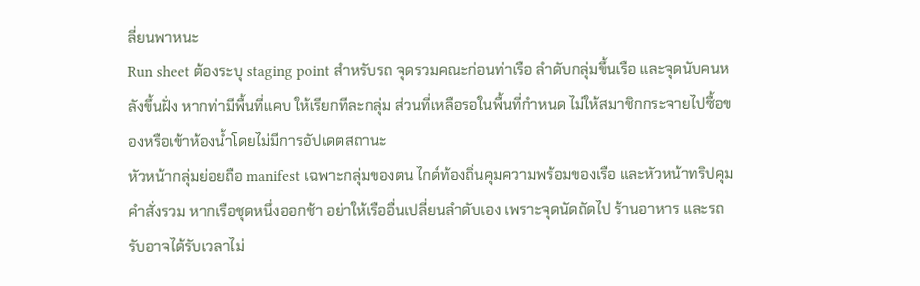ลี่ยนพาหนะ
Run sheet ต้องระบุ staging point สำหรับรถ จุดรวมคณะก่อนท่าเรือ ลำดับกลุ่มขึ้นเรือ และจุดนับคนหลังขึ้นฝั่ง หากท่ามีพื้นที่แคบ ให้เรียกทีละกลุ่ม ส่วนที่เหลือรอในพื้นที่กำหนด ไม่ให้สมาชิกกระจายไปซื้อของหรือเข้าห้องน้ำโดยไม่มีการอัปเดตสถานะ
หัวหน้ากลุ่มย่อยถือ manifest เฉพาะกลุ่มของตน ไกด์ท้องถิ่นคุมความพร้อมของเรือ และหัวหน้าทริปคุมคำสั่งรวม หากเรือชุดหนึ่งออกช้า อย่าให้เรืออื่นเปลี่ยนลำดับเอง เพราะจุดนัดถัดไป ร้านอาหาร และรถรับอาจได้รับเวลาไม่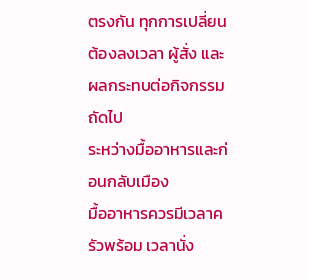ตรงกัน ทุกการเปลี่ยนต้องลงเวลา ผู้สั่ง และผลกระทบต่อกิจกรรมถัดไป
ระหว่างมื้ออาหารและก่อนกลับเมือง
มื้ออาหารควรมีเวลาครัวพร้อม เวลานั่ง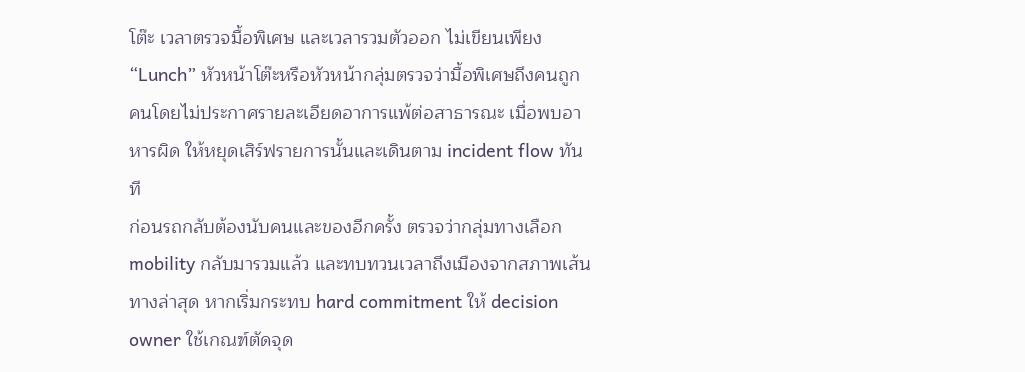โต๊ะ เวลาตรวจมื้อพิเศษ และเวลารวมตัวออก ไม่เขียนเพียง “Lunch” หัวหน้าโต๊ะหรือหัวหน้ากลุ่มตรวจว่ามื้อพิเศษถึงคนถูกคนโดยไม่ประกาศรายละเอียดอาการแพ้ต่อสาธารณะ เมื่อพบอาหารผิด ให้หยุดเสิร์ฟรายการนั้นและเดินตาม incident flow ทันที
ก่อนรถกลับต้องนับคนและของอีกครั้ง ตรวจว่ากลุ่มทางเลือก mobility กลับมารวมแล้ว และทบทวนเวลาถึงเมืองจากสภาพเส้นทางล่าสุด หากเริ่มกระทบ hard commitment ให้ decision owner ใช้เกณฑ์ตัดจุด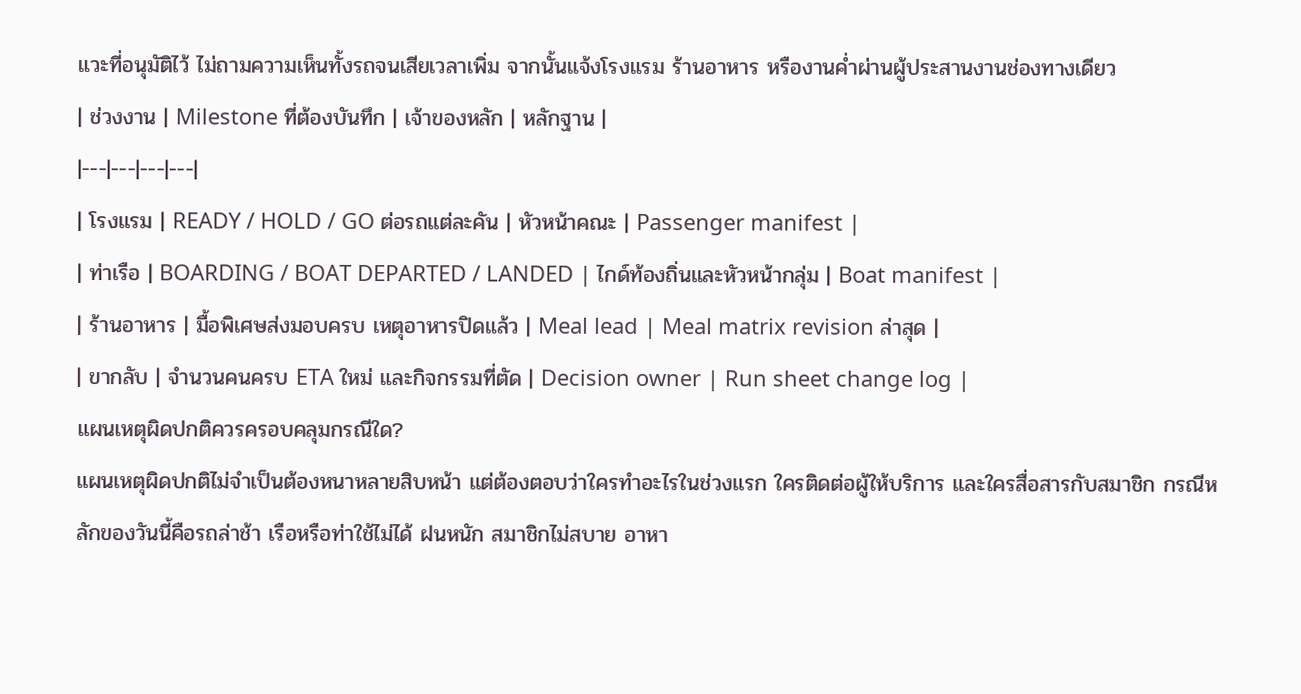แวะที่อนุมัติไว้ ไม่ถามความเห็นทั้งรถจนเสียเวลาเพิ่ม จากนั้นแจ้งโรงแรม ร้านอาหาร หรืองานค่ำผ่านผู้ประสานงานช่องทางเดียว
| ช่วงงาน | Milestone ที่ต้องบันทึก | เจ้าของหลัก | หลักฐาน |
|---|---|---|---|
| โรงแรม | READY / HOLD / GO ต่อรถแต่ละคัน | หัวหน้าคณะ | Passenger manifest |
| ท่าเรือ | BOARDING / BOAT DEPARTED / LANDED | ไกด์ท้องถิ่นและหัวหน้ากลุ่ม | Boat manifest |
| ร้านอาหาร | มื้อพิเศษส่งมอบครบ เหตุอาหารปิดแล้ว | Meal lead | Meal matrix revision ล่าสุด |
| ขากลับ | จำนวนคนครบ ETA ใหม่ และกิจกรรมที่ตัด | Decision owner | Run sheet change log |
แผนเหตุผิดปกติควรครอบคลุมกรณีใด?
แผนเหตุผิดปกติไม่จำเป็นต้องหนาหลายสิบหน้า แต่ต้องตอบว่าใครทำอะไรในช่วงแรก ใครติดต่อผู้ให้บริการ และใครสื่อสารกับสมาชิก กรณีหลักของวันนี้คือรถล่าช้า เรือหรือท่าใช้ไม่ได้ ฝนหนัก สมาชิกไม่สบาย อาหา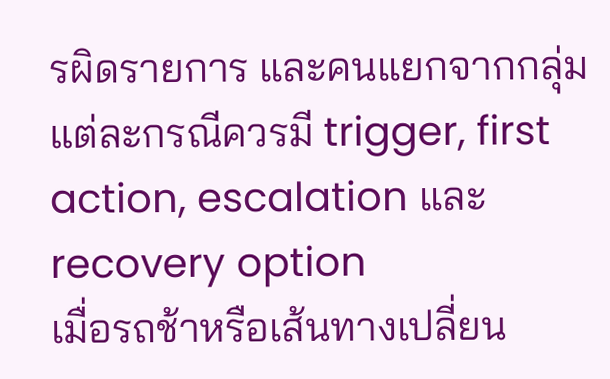รผิดรายการ และคนแยกจากกลุ่ม แต่ละกรณีควรมี trigger, first action, escalation และ recovery option
เมื่อรถช้าหรือเส้นทางเปลี่ยน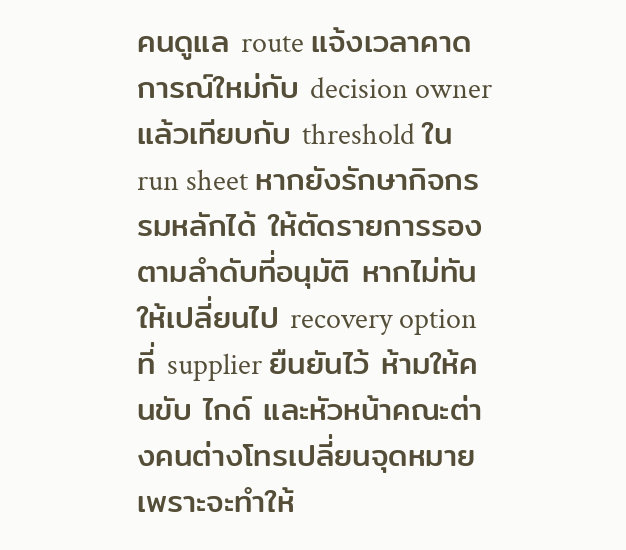คนดูแล route แจ้งเวลาคาดการณ์ใหม่กับ decision owner แล้วเทียบกับ threshold ใน run sheet หากยังรักษากิจกรรมหลักได้ ให้ตัดรายการรองตามลำดับที่อนุมัติ หากไม่ทัน ให้เปลี่ยนไป recovery option ที่ supplier ยืนยันไว้ ห้ามให้คนขับ ไกด์ และหัวหน้าคณะต่างคนต่างโทรเปลี่ยนจุดหมาย เพราะจะทำให้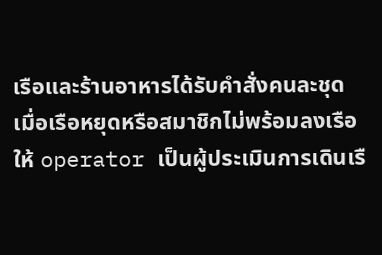เรือและร้านอาหารได้รับคำสั่งคนละชุด
เมื่อเรือหยุดหรือสมาชิกไม่พร้อมลงเรือ
ให้ operator เป็นผู้ประเมินการเดินเรื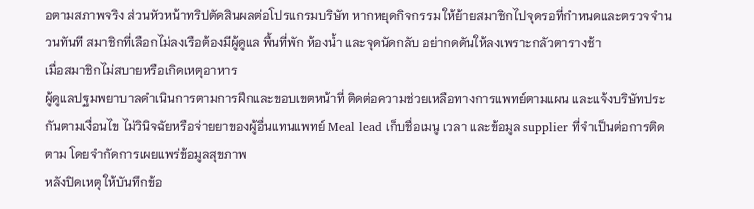อตามสภาพจริง ส่วนหัวหน้าทริปตัดสินผลต่อโปรแกรมบริษัท หากหยุดกิจกรรม ให้ย้ายสมาชิกไปจุดรอที่กำหนดและตรวจจำนวนทันที สมาชิกที่เลือกไม่ลงเรือต้องมีผู้ดูแล พื้นที่พัก ห้องน้ำ และจุดนัดกลับ อย่ากดดันให้ลงเพราะกลัวตารางช้า
เมื่อสมาชิกไม่สบายหรือเกิดเหตุอาหาร
ผู้ดูแลปฐมพยาบาลดำเนินการตามการฝึกและขอบเขตหน้าที่ ติดต่อความช่วยเหลือทางการแพทย์ตามแผน และแจ้งบริษัทประกันตามเงื่อนไข ไม่วินิจฉัยหรือจ่ายยาของผู้อื่นแทนแพทย์ Meal lead เก็บชื่อเมนู เวลา และข้อมูล supplier ที่จำเป็นต่อการติดตาม โดยจำกัดการเผยแพร่ข้อมูลสุขภาพ
หลังปิดเหตุ ให้บันทึกข้อ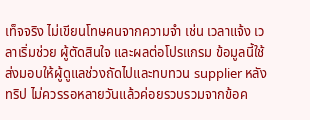เท็จจริง ไม่เขียนโทษคนจากความจำ เช่น เวลาแจ้ง เวลาเริ่มช่วย ผู้ตัดสินใจ และผลต่อโปรแกรม ข้อมูลนี้ใช้ส่งมอบให้ผู้ดูแลช่วงถัดไปและทบทวน supplier หลังทริป ไม่ควรรอหลายวันแล้วค่อยรวบรวมจากข้อค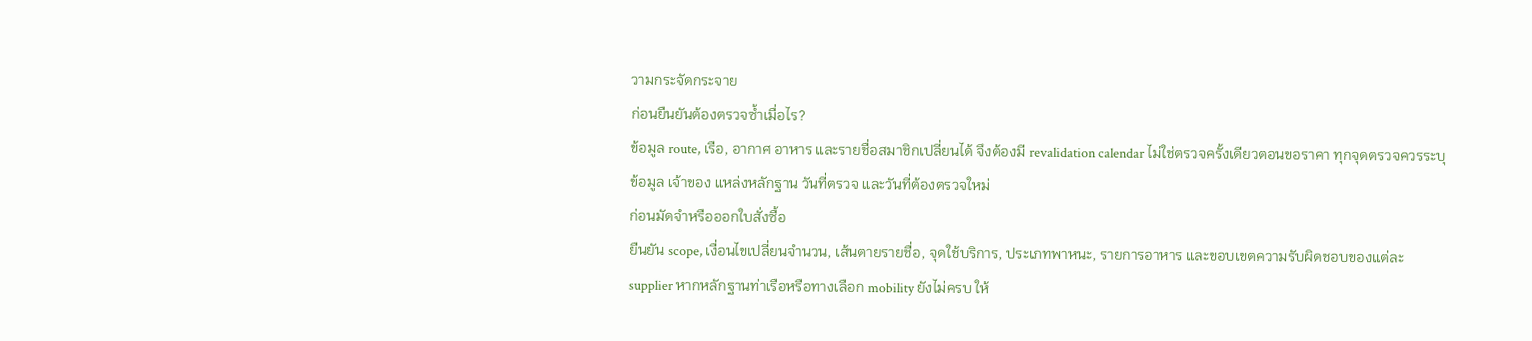วามกระจัดกระจาย
ก่อนยืนยันต้องตรวจซ้ำเมื่อไร?
ข้อมูล route, เรือ, อากาศ อาหาร และรายชื่อสมาชิกเปลี่ยนได้ จึงต้องมี revalidation calendar ไม่ใช่ตรวจครั้งเดียวตอนขอราคา ทุกจุดตรวจควรระบุข้อมูล เจ้าของ แหล่งหลักฐาน วันที่ตรวจ และวันที่ต้องตรวจใหม่
ก่อนมัดจำหรือออกใบสั่งซื้อ
ยืนยัน scope, เงื่อนไขเปลี่ยนจำนวน, เส้นตายรายชื่อ, จุดใช้บริการ, ประเภทพาหนะ, รายการอาหาร และขอบเขตความรับผิดชอบของแต่ละ supplier หากหลักฐานท่าเรือหรือทางเลือก mobility ยังไม่ครบ ให้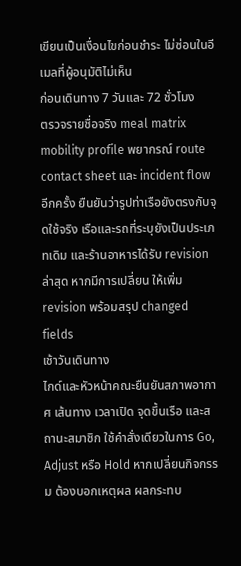เขียนเป็นเงื่อนไขก่อนชำระ ไม่ซ่อนในอีเมลที่ผู้อนุมัติไม่เห็น
ก่อนเดินทาง 7 วันและ 72 ชั่วโมง
ตรวจรายชื่อจริง meal matrix mobility profile พยากรณ์ route contact sheet และ incident flow อีกครั้ง ยืนยันว่ารูปท่าเรือยังตรงกับจุดใช้จริง เรือและรถที่ระบุยังเป็นประเภทเดิม และร้านอาหารได้รับ revision ล่าสุด หากมีการเปลี่ยน ให้เพิ่ม revision พร้อมสรุป changed fields
เช้าวันเดินทาง
ไกด์และหัวหน้าคณะยืนยันสภาพอากาศ เส้นทาง เวลาเปิด จุดขึ้นเรือ และสถานะสมาชิก ใช้คำสั่งเดียวในการ Go, Adjust หรือ Hold หากเปลี่ยนกิจกรรม ต้องบอกเหตุผล ผลกระทบ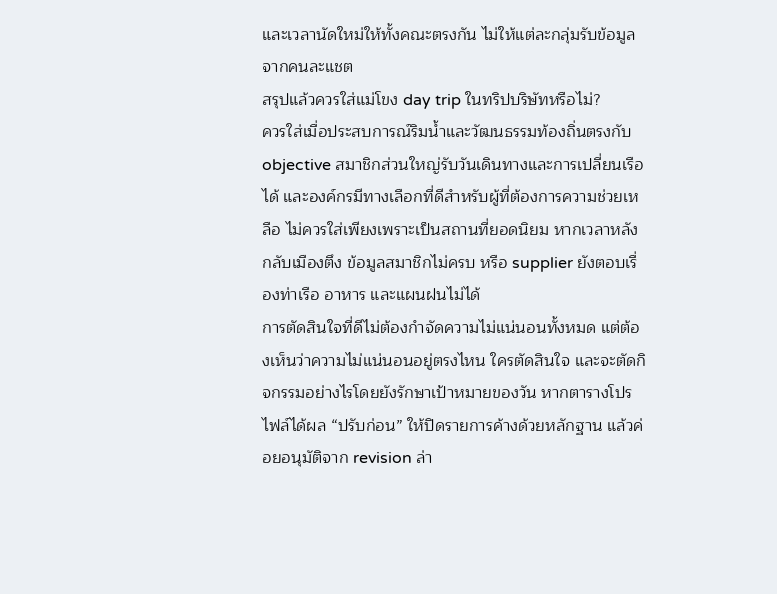และเวลานัดใหม่ให้ทั้งคณะตรงกัน ไม่ให้แต่ละกลุ่มรับข้อมูลจากคนละแชต
สรุปแล้วควรใส่แม่โขง day trip ในทริปบริษัทหรือไม่?
ควรใส่เมื่อประสบการณ์ริมน้ำและวัฒนธรรมท้องถิ่นตรงกับ objective สมาชิกส่วนใหญ่รับวันเดินทางและการเปลี่ยนเรือได้ และองค์กรมีทางเลือกที่ดีสำหรับผู้ที่ต้องการความช่วยเหลือ ไม่ควรใส่เพียงเพราะเป็นสถานที่ยอดนิยม หากเวลาหลังกลับเมืองตึง ข้อมูลสมาชิกไม่ครบ หรือ supplier ยังตอบเรื่องท่าเรือ อาหาร และแผนฝนไม่ได้
การตัดสินใจที่ดีไม่ต้องกำจัดความไม่แน่นอนทั้งหมด แต่ต้องเห็นว่าความไม่แน่นอนอยู่ตรงไหน ใครตัดสินใจ และจะตัดกิจกรรมอย่างไรโดยยังรักษาเป้าหมายของวัน หากตารางโปรไฟล์ได้ผล “ปรับก่อน” ให้ปิดรายการค้างด้วยหลักฐาน แล้วค่อยอนุมัติจาก revision ล่า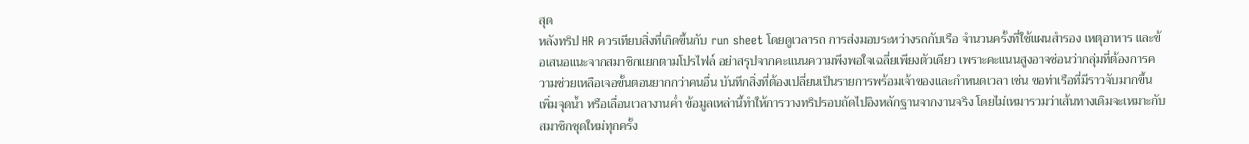สุด
หลังทริป HR ควรเทียบสิ่งที่เกิดขึ้นกับ run sheet โดยดูเวลารถ การส่งมอบระหว่างรถกับเรือ จำนวนครั้งที่ใช้แผนสำรอง เหตุอาหาร และข้อเสนอแนะจากสมาชิกแยกตามโปรไฟล์ อย่าสรุปจากคะแนนความพึงพอใจเฉลี่ยเพียงตัวเดียว เพราะคะแนนสูงอาจซ่อนว่ากลุ่มที่ต้องการความช่วยเหลือเจอขั้นตอนยากกว่าคนอื่น บันทึกสิ่งที่ต้องเปลี่ยนเป็นรายการพร้อมเจ้าของและกำหนดเวลา เช่น ขอท่าเรือที่มีราวจับมากขึ้น เพิ่มจุดน้ำ หรือเลื่อนเวลางานค่ำ ข้อมูลเหล่านี้ทำให้การวางทริปรอบถัดไปอิงหลักฐานจากงานจริง โดยไม่เหมารวมว่าเส้นทางเดิมจะเหมาะกับสมาชิกชุดใหม่ทุกครั้ง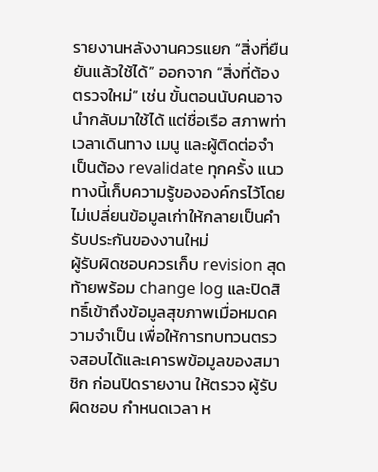รายงานหลังงานควรแยก “สิ่งที่ยืนยันแล้วใช้ได้” ออกจาก “สิ่งที่ต้องตรวจใหม่” เช่น ขั้นตอนนับคนอาจนำกลับมาใช้ได้ แต่ชื่อเรือ สภาพท่า เวลาเดินทาง เมนู และผู้ติดต่อจำเป็นต้อง revalidate ทุกครั้ง แนวทางนี้เก็บความรู้ขององค์กรไว้โดยไม่เปลี่ยนข้อมูลเก่าให้กลายเป็นคำรับประกันของงานใหม่
ผู้รับผิดชอบควรเก็บ revision สุดท้ายพร้อม change log และปิดสิทธิ์เข้าถึงข้อมูลสุขภาพเมื่อหมดความจำเป็น เพื่อให้การทบทวนตรวจสอบได้และเคารพข้อมูลของสมาชิก ก่อนปิดรายงาน ให้ตรวจ ผู้รับผิดชอบ กำหนดเวลา ห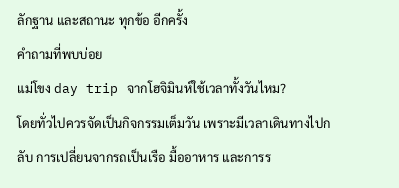ลักฐาน และสถานะ ทุกข้อ อีกครั้ง
คำถามที่พบบ่อย
แม่โขง day trip จากโฮจิมินห์ใช้เวลาทั้งวันไหม?
โดยทั่วไปควรจัดเป็นกิจกรรมเต็มวัน เพราะมีเวลาเดินทางไปกลับ การเปลี่ยนจากรถเป็นเรือ มื้ออาหาร และการร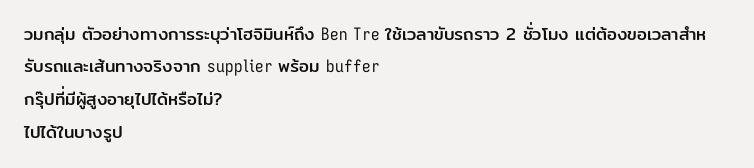วมกลุ่ม ตัวอย่างทางการระบุว่าโฮจิมินห์ถึง Ben Tre ใช้เวลาขับรถราว 2 ชั่วโมง แต่ต้องขอเวลาสำหรับรถและเส้นทางจริงจาก supplier พร้อม buffer
กรุ๊ปที่มีผู้สูงอายุไปได้หรือไม่?
ไปได้ในบางรูป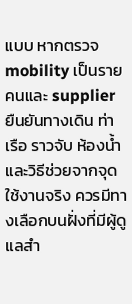แบบ หากตรวจ mobility เป็นรายคนและ supplier ยืนยันทางเดิน ท่าเรือ ราวจับ ห้องน้ำ และวิธีช่วยจากจุดใช้งานจริง ควรมีทางเลือกบนฝั่งที่มีผู้ดูแลสำ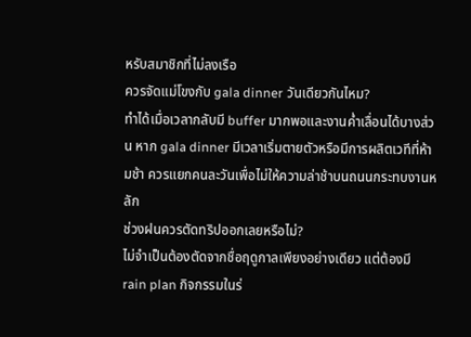หรับสมาชิกที่ไม่ลงเรือ
ควรจัดแม่โขงกับ gala dinner วันเดียวกันไหม?
ทำได้เมื่อเวลากลับมี buffer มากพอและงานค่ำเลื่อนได้บางส่วน หาก gala dinner มีเวลาเริ่มตายตัวหรือมีการผลิตเวทีที่ห้ามช้า ควรแยกคนละวันเพื่อไม่ให้ความล่าช้าบนถนนกระทบงานหลัก
ช่วงฝนควรตัดทริปออกเลยหรือไม่?
ไม่จำเป็นต้องตัดจากชื่อฤดูกาลเพียงอย่างเดียว แต่ต้องมี rain plan กิจกรรมในร่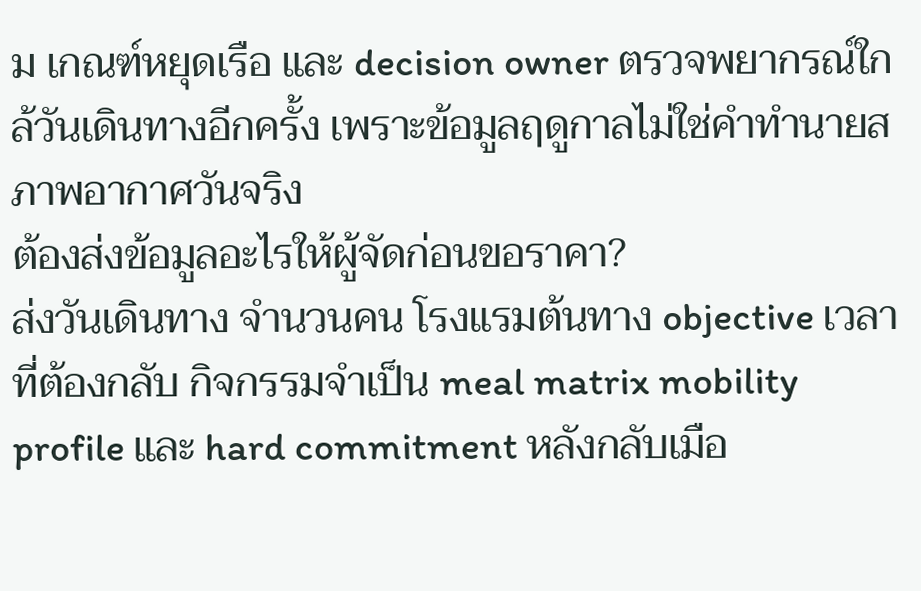ม เกณฑ์หยุดเรือ และ decision owner ตรวจพยากรณ์ใกล้วันเดินทางอีกครั้ง เพราะข้อมูลฤดูกาลไม่ใช่คำทำนายสภาพอากาศวันจริง
ต้องส่งข้อมูลอะไรให้ผู้จัดก่อนขอราคา?
ส่งวันเดินทาง จำนวนคน โรงแรมต้นทาง objective เวลาที่ต้องกลับ กิจกรรมจำเป็น meal matrix mobility profile และ hard commitment หลังกลับเมือ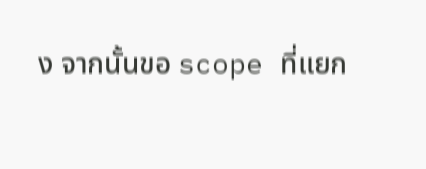ง จากนั้นขอ scope ที่แยก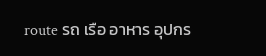route รถ เรือ อาหาร อุปกร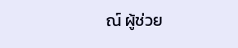ณ์ ผู้ช่วย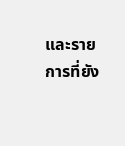และรายการที่ยัง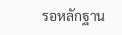รอหลักฐาน